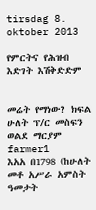tirsdag 8. oktober 2013

የምርትና የሕዝብ እድገት እሽቅድድም


መሬት የማነው? ክፍል ሁለት ፕ/ር መስፍን ወልደ ማርያም
farmer1
እአአ በ1798 (ከሁለት መቶ አሥራ አምስት ዓመታት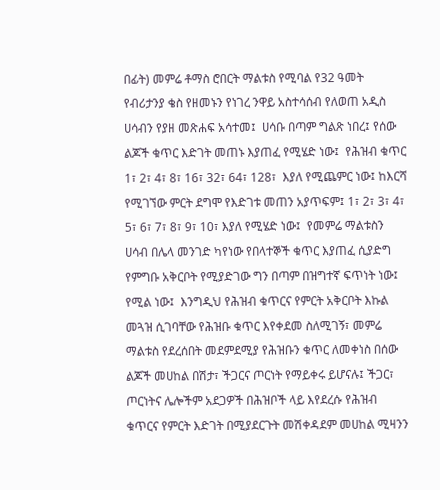በፊት) መምሬ ቶማስ ሮበርት ማልቱስ የሚባል የ32 ዓመት የብሪታንያ ቄስ የዘመኑን የነገረ ንዋይ አስተሳሰብ የለወጠ አዲስ ሀሳብን የያዘ መጽሐፍ አሳተመ፤  ሀሳቡ በጣም ግልጽ ነበረ፤ የሰው ልጆች ቁጥር እድገት መጠኑ እያጠፈ የሚሄድ ነው፤  የሕዝብ ቁጥር 1፣ 2፣ 4፣ 8፣ 16፣ 32፣ 64፣ 128፣  እያለ የሚጨምር ነው፤ ከእርሻ የሚገኘው ምርት ደግሞ የእድገቱ መጠን አያጥፍም፤ 1፣ 2፣ 3፣ 4፣ 5፣ 6፣ 7፣ 8፣ 9፣ 10፣ እያለ የሚሄድ ነው፤  የመምሬ ማልቱስን ሀሳብ በሌላ መንገድ ካየነው የበላተኞች ቁጥር እያጠፈ ሲያድግ የምግቡ አቅርቦት የሚያድገው ግን በጣም በዝግተኛ ፍጥነት ነው፤ የሚል ነው፤  እንግዲህ የሕዝብ ቁጥርና የምርት አቅርቦት እኩል መጓዝ ሲገባቸው የሕዝቡ ቁጥር እየቀደመ ስለሚገኝ፣ መምሬ ማልቱስ የደረሰበት መደምደሚያ የሕዝቡን ቁጥር ለመቀነስ በሰው ልጆች መሀከል በሽታ፣ ችጋርና ጦርነት የማይቀሩ ይሆናሉ፤ ችጋር፣ ጦርነትና ሌሎችም አደጋዎች በሕዝቦች ላይ እየደረሱ የሕዝብ ቁጥርና የምርት እድገት በሚያደርጉት መሽቀዳደም መሀከል ሚዛንን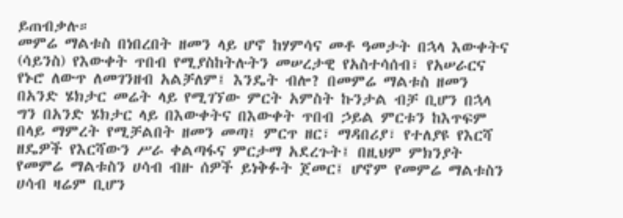ይጠብቃሉ።
መምሬ ማልቱስ በነበረበት ዘመን ላይ ሆኖ ከሃምሳና መቶ ዓመታት በኋላ እውቀትና (ሳይንስ) የእውቀት ጥበብ የሚያስከትሉትን መሠረታዊ የአስተሳሰብ፣ የአሠራርና የኑሮ ለውጥ ለመገንዘብ አልቻለም፤ እንዴት ብሎ? በመምሬ ማልቱስ ዘመን በአንድ ሄክታር መሬት ላይ የሚገኘው ምርት አምስት ኩንታል ብቻ ቢሆን በኋላ ግን በአንድ ሄክታር ላይ በእውቀትና በእውቀት ጥበብ ኃይል ምርቱን ከእጥፍም በላይ ማምረት የሚቻልበት ዘመን መጣ፤ ምርጥ ዘር፣ ማዳበሪያ፣ የተለያዩ የእርሻ ዘዴዎች የእርሻውን ሥራ ቀልጣፋና ምርታማ አደረጉት፤ በዚህም ምክንያት የመምሬ ማልቱስን ሀሳብ ብዙ ሰዎች ይነቅፉት ጀመር፤ ሆኖም የመምሬ ማልቱስን ሀሳብ ዛሬም ቢሆን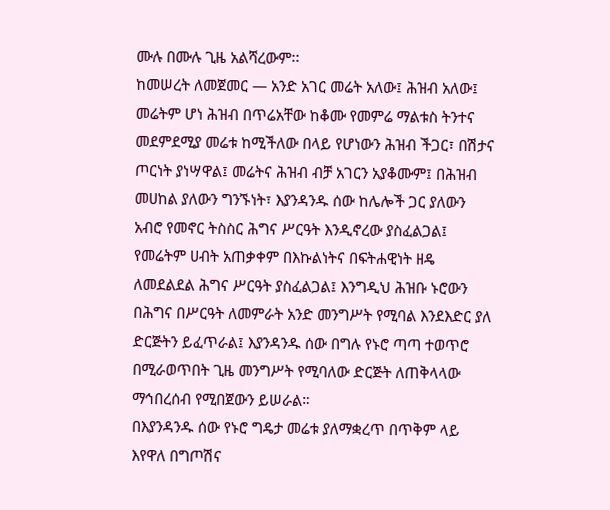ሙሉ በሙሉ ጊዜ አልሻረውም፡፡
ከመሠረት ለመጀመር — አንድ አገር መሬት አለው፤ ሕዝብ አለው፤ መሬትም ሆነ ሕዝብ በጥሬአቸው ከቆሙ የመምሬ ማልቱስ ትንተና መደምደሚያ መሬቱ ከሚችለው በላይ የሆነውን ሕዝብ ችጋር፣ በሽታና ጦርነት ያነሣዋል፤ መሬትና ሕዝብ ብቻ አገርን አያቆሙም፤ በሕዝብ መሀከል ያለውን ግንኙነት፣ እያንዳንዱ ሰው ከሌሎች ጋር ያለውን አብሮ የመኖር ትስስር ሕግና ሥርዓት እንዲኖረው ያስፈልጋል፤ የመሬትም ሀብት አጠቃቀም በእኩልነትና በፍትሐዊነት ዘዴ ለመደልደል ሕግና ሥርዓት ያስፈልጋል፤ እንግዲህ ሕዝቡ ኑሮውን በሕግና በሥርዓት ለመምራት አንድ መንግሥት የሚባል እንደእድር ያለ ድርጅትን ይፈጥራል፤ እያንዳንዱ ሰው በግሉ የኑሮ ጣጣ ተወጥሮ በሚራወጥበት ጊዜ መንግሥት የሚባለው ድርጅት ለጠቅላላው ማኅበረሰብ የሚበጀውን ይሠራል።
በእያንዳንዱ ሰው የኑሮ ግዴታ መሬቱ ያለማቋረጥ በጥቅም ላይ እየዋለ በግጦሽና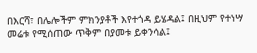በእርሻ፣ በሌሎችም ምክንያቶች እየተጎዳ ይሄዳል፤ በዚህም የተነሣ መሬቱ የሚሰጠው ጥቅም በያመቱ ይቀንሳል፤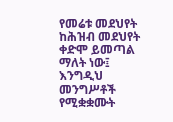የመሬቱ መደህየት ከሕዝብ መደህየት ቀድሞ ይመጣል ማለት ነው፤ እንግዲህ መንግሥቶች የሚቋቋሙት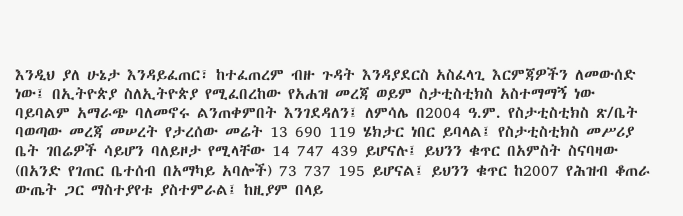እንዲህ ያለ ሁኔታ እንዳይፈጠር፣ ከተፈጠረም ብዙ ጉዳት እንዳያደርስ አስፈላጊ እርምጃዎችን ለመውሰድ ነው፤ በኢትዮጵያ ስለኢትዮጵያ የሚፈበረከው የአሐዝ መረጃ ወይም ስታቲስቲክስ አስተማማኝ ነው ባይባልም አማራጭ ባለመኖሩ ልንጠቀምበት እንገደዳለን፤ ለምሳሌ በ2004 ዓ.ም. የስታቲስቲክስ ጽ/ቤት ባወጣው መረጃ መሠረት የታረሰው መሬት 13 690 119 ሄክታር ነበር ይባላል፤ የስታቲስቲክስ መሥሪያ ቤት ገበሬዎች ሳይሆን ባለይዞታ የሚላቸው 14 747 439 ይሆናሉ፤ ይህንን ቁጥር በአምስት ስናባዛው (በአንድ የገጠር ቤተሰብ በአማካይ አባሎች) 73 737 195 ይሆናል፤ ይህንን ቁጥር ከ2007 የሕዝብ ቆጠራ ውጤት ጋር ማስተያየቱ ያስተምራል፤ ከዚያም በላይ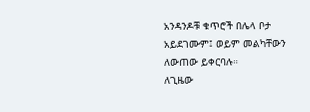አንዳንዶቹ ቁጥሮች በሌላ ቦታ አይደገሙም፤ ወይም መልካቸውን ለውጠው ይቀርባሉ።
ለጊዜው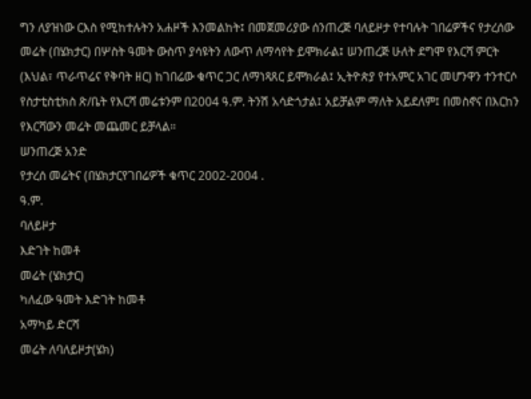ግን ለያዝነው ርእስ የሚከተሉትን አሐዞች እንመልከት፤ በመጀመሪያው ሰንጠረጅ ባለይዞታ የተባሉት ገበሬዎችና የታረሰው መሬት (በሄክታር) በሦስት ዓመት ውስጥ ያሳዩትን ለውጥ ለማሳየት ይሞክራል፤ ሠንጠረጅ ሁለት ደግሞ የእርሻ ምርት (እህል፣ ጥራጥሬና የቅባት ዘር) ከገበሬው ቁጥር ጋር ለማነጻጸር ይሞክራል፤ ኢትዮጵያ የተአምር አገር መሆንዋን ተንተርሶ የስታቲስቲክስ ጽ/ቤት የእርሻ መሬቱንም በ2004 ዓ.ም. ትንሽ አሳድጎታል፤ አይቻልም ማለት አይደለም፤ በመስኖና በእርከን የእርሻውን መሬት መጨመር ይቻላል።
ሠንጠረጅ አንድ
የታረሰ መሬትና (በሄክታርየገበሬዎች ቁጥር 2002-2004 .
ዓ.ም.
ባለይዞታ
እድገት ከመቶ
መሬት (ሄክታር)
ካለፈው ዓመት እድገት ከመቶ
አማካይ ድርሻ
መሬት ለባለይዞታ(ሄክ)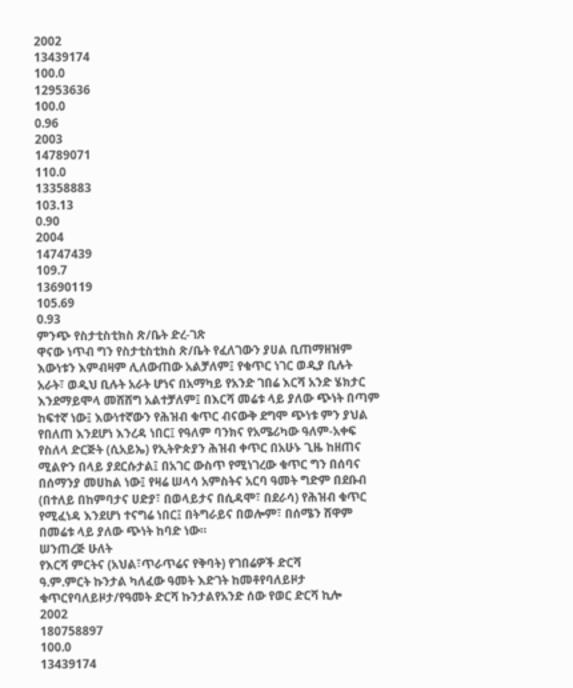2002
13439174
100.0
12953636
100.0
0.96
2003
14789071
110.0
13358883
103.13
0.90
2004
14747439
109.7
13690119
105.69
0.93
ምንጭ የስታቲስቲክስ ጽ/ቤት ድረ-ገጽ
ዋናው ነጥብ ግን የስታቲስቲክስ ጽ/ቤት የፈለገውን ያሀል ቢጠማዘዝም እውነቱን እምብዛም ሊለውጠው አልቻለም፤ የቁጥር ነገር ወዲያ ቢሉት አራት፣ ወዲህ ቢሉት አራት ሆነና በአማካይ የአንድ ገበሬ እርሻ አንድ ሄክታር እንደማይሞላ መሸሸግ አልተቻለም፤ በእርሻ መሬቱ ላይ ያለው ጭነት በጣም ከፍተኛ ነው፤ እውነተኛውን የሕዝብ ቁጥር ብናውቅ ደግሞ ጭነቱ ምን ያህል የበለጠ እንደሆነ እንረዳ ነበር፤ የዓለም ባንክና የአሜሪካው ዓለም-አቀፍ የስለላ ድርጅት (ሲአይኤ) የኢትዮጵያን ሕዝብ ቀጥር በአሁኑ ጊዜ ከዘጠና ሚልዮን በላይ ያደርሱታል፤ በአገር ውስጥ የሚነገረው ቁጥር ግን በሰባና በሰማንያ መሀከል ነው፤ የዛሬ ሠላሳ አምስትና አርባ ዓመት ግድም በደቡብ (በተለይ በከምባታና ሀድያ፣ በወላይታና በሲዳሞ፣ በደራሳ) የሕዝብ ቁጥር የሚፈነዳ እንደሆነ ተናግሬ ነበር፤ በትግራይና በወሎም፣ በሰሜን ሸዋም በመሬቱ ላይ ያለው ጭነት ከባድ ነው።
ሠንጠረጅ ሁለት
የእርሻ ምርትና (አህል፣ጥራጥሬና የቅባት) የገበሬዎች ድርሻ
ዓ.ም.ምርት ኩንታል ካለፈው ዓመት እድገት ከመቶየባለይዞታ ቁጥርየባለይዞታ/የዓመት ድርሻ ኩንታልየአንድ ሰው የወር ድርሻ ኪሎ
2002
180758897
100.0
13439174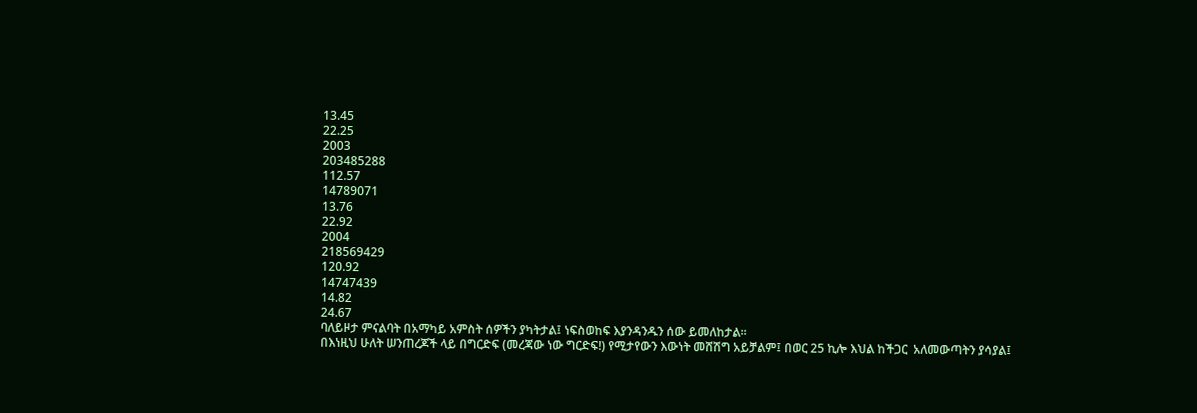13.45
22.25
2003
203485288
112.57
14789071
13.76
22.92
2004
218569429
120.92
14747439
14.82
24.67
ባለይዞታ ምናልባት በአማካይ አምስት ሰዎችን ያካትታል፤ ነፍስወከፍ እያንዳንዱን ሰው ይመለከታል።
በእነዚህ ሁለት ሠንጠረጆች ላይ በግርድፍ (መረጃው ነው ግርድፍ!) የሚታየውን እውነት መሸሽግ አይቻልም፤ በወር 25 ኪሎ እህል ከችጋር  አለመውጣትን ያሳያል፤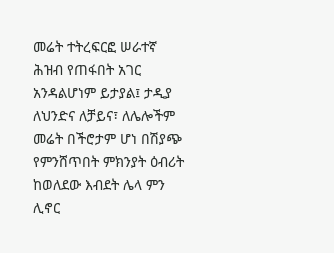መሬት ተትረፍርፎ ሠራተኛ ሕዝብ የጠፋበት አገር አንዳልሆነም ይታያል፤ ታዲያ ለህንድና ለቻይና፣ ለሌሎችም መሬት በችሮታም ሆነ በሽያጭ የምንሸጥበት ምክንያት ዕብሪት ከወለደው እብደት ሌላ ምን ሊኖር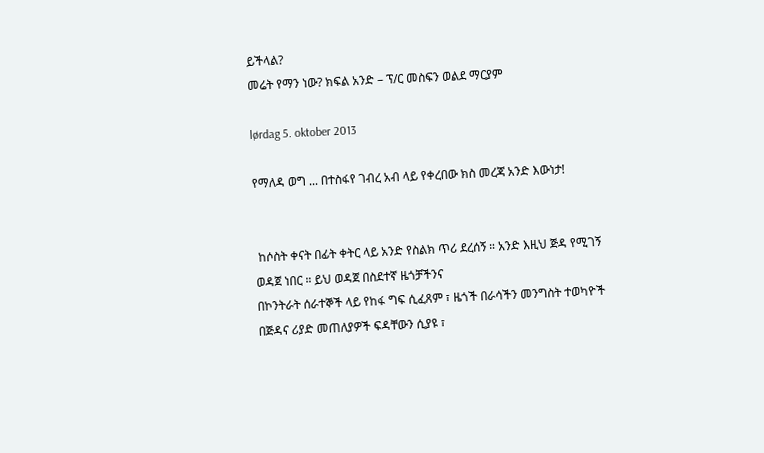ይችላል?
መሬት የማን ነው? ክፍል አንድ – ፕ/ር መስፍን ወልደ ማርያም

lørdag 5. oktober 2013

የማለዳ ወግ ... በተስፋየ ገብረ አብ ላይ የቀረበው ክስ መረጃ አንድ እውነታ!


 ከሶስት ቀናት በፊት ቀትር ላይ አንድ የስልክ ጥሪ ደረሰኝ ። አንድ እዚህ ጅዳ የሚገኝ ወዳጀ ነበር ። ይህ ወዳጀ በስደተኛ ዜጎቻችንና
በኮንትራት ሰራተኞች ላይ የከፋ ግፍ ሲፈጸም ፣ ዜጎች በራሳችን መንግስት ተወካዮች በጅዳና ሪያድ መጠለያዎች ፍዳቸውን ሲያዩ ፣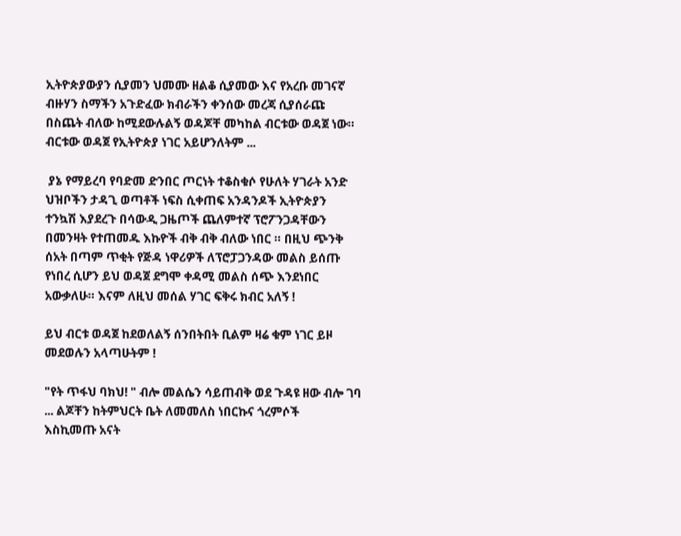ኢትዮጵያውያን ሲያመን ህመሙ ዘልቆ ሲያመው እና የአረቡ መገናኛ ብዙሃን ስማችን አጉድፈው ክብራችን ቀንሰው መረጃ ሲያሰራጩ
በስጨት ብለው ከሚደውሉልኝ ወዳጆቸ መካከል ብርቱው ወዳጀ ነው። ብርቱው ወዳጀ የኢትዮጵያ ነገር አይሆንለትም ...

 ያኔ የማይረባ የባድመ ድንበር ጦርነት ተቆስቁሶ የሁለት ሃገራት አንድ ህዝቦችን ታዳጊ ወጣቶች ነፍስ ሲቀጠፍ አንዳንዶች ኢትዮጵያን
ተንኳሽ እያደረጉ በሳውዲ ጋዜጦች ጨለምተኛ ፕሮፖንጋዳቸውን በመንዛት የተጠመዱ እኩዮች ብቅ ብቅ ብለው ነበር ። በዚህ ጭንቅ
ሰአት በጣም ጥቂት የጅዳ ነዋሪዎች ለፕሮፓጋንዳው መልስ ይሰጡ የነበረ ሲሆን ይህ ወዳጀ ደግሞ ቀዳሚ መልስ ሰጭ እንደነበር
አውቃለሁ። እናም ለዚህ መሰል ሃገር ፍቅሩ ክብር አለኝ !

ይህ ብርቱ ወዳጀ ከደወለልኝ ሰንበትበት ቢልም ዛሬ ቁም ነገር ይዞ መደወሉን አላጣሁትም !

"የት ጥፋህ ባክህ! " ብሎ መልሴን ሳይጠብቅ ወደ ጉዳዩ ዘው ብሎ ገባ ... ልጆቸን ከትምህርት ቤት ለመመለስ ነበርኩና ጎረምሶች
እስኪመጡ አናት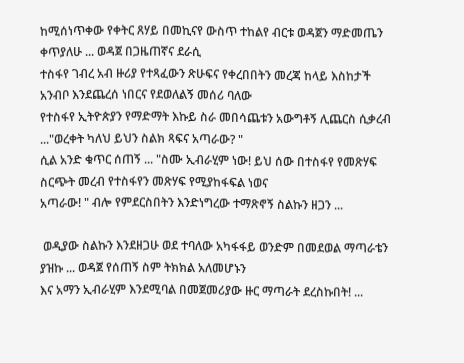ከሚሰነጥቀው የቀትር ጸሃይ በመኪናየ ውስጥ ተከልየ ብርቱ ወዳጀን ማድመጤን ቀጥያለሁ ... ወዳጀ በጋዜጠኛና ደራሲ
ተስፋየ ገብረ አብ ዙሪያ የተጻፈውን ጽሁፍና የቀረበበትን መረጃ ከላይ እስከታች አንብቦ እንደጨረሰ ነበርና የደወለልኝ መሰሪ ባለው
የተስፋየ ኢትዮጵያን የማድማት እኩይ ስራ መበሳጨቱን አውግቶኝ ሊጨርስ ሲቃረብ ..."ወረቀት ካለህ ይህን ስልክ ጻፍና አጣራው? "
ሲል አንድ ቁጥር ሰጠኝ ... "ስሙ ኢብራሂም ነው! ይህ ሰው በተስፋየ የመጽሃፍ ስርጭት መረብ የተስፋየን መጽሃፍ የሚያከፋፍል ነወና
አጣራው! " ብሎ የምደርስበትን እንድነግረው ተማጽኖኝ ስልኩን ዘጋን ...

 ወዲያው ስልኩን እንደዘጋሁ ወደ ተባለው አካፋፋይ ወንድም በመደወል ማጣራቴን ያዝኩ ... ወዳጀ የሰጠኝ ስም ትክክል አለመሆኑን
እና አማን ኢብራሂም እንደሚባል በመጀመሪያው ዙር ማጣራት ደረስኩበት! ...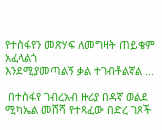የተስፋየን መጽሃፍ ለመግዛት ጠይቄም አፈላልጎ
እንደሚያመጣልኝ ቃል ተገብቶልኛል ...

 በተስፋየ ገብረአብ ዙሪያ በዳኛ ወልደ ሚካኤል መሸሻ የተጻፈው በድረ ገጾች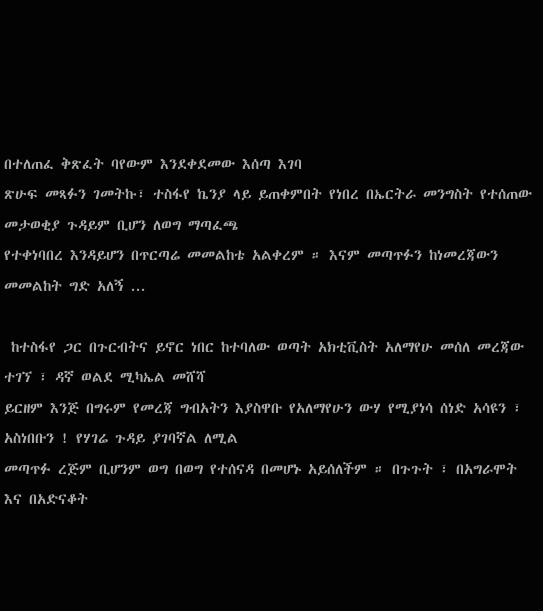በተለጠፈ ቅጽፈት ባየውም እንደቀደመው እሰጣ እገባ
ጽሁፍ መጻፉን ገመትኩ፣ ተስፋየ ኬንያ ላይ ይጠቀምበት የነበረ በኤርትራ መንግስት የተሰጠው መታወቂያ ጉዳይም ቢሆን ለወግ ማጣፈጫ
የተቀነባበረ እንዳይሆን በጥርጣሬ መመልከቴ አልቀረም ። እናም መጣጥፉን ከነመረጃውን መመልከት ግድ አለኝ ...

 ከተስፋየ ጋር በጉርብትና ይኖር ነበር ከተባለው ወጣት አክቲቪስት አለማየሁ መሰለ መረጃው ተገኘ ፣ ዳኛ ወልደ ሚካኤል መሸሻ
ይርዘም እንጅ በግሩም የመረጃ ግብአትን እያስዋቡ የአለማየሁን ውሃ የሚያነሳ ሰነድ አሳዩን ፣ አስነበቡን ! የሃገሬ ጉዳይ ያገባኛል ለሚል
መጣጥፉ ረጅም ቢሆንም ወግ በወግ የተሰናዳ በመሆኑ አይሰለችም ። በጉጉት ፣ በአግራሞት እና በአድናቆት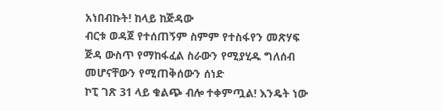አነበብኩት! ከላይ ከጅዳው
ብርቱ ወዳጀ የተሰጠኝም ስምም የተስፋየን መጽሃፍ ጅዳ ውስጥ የማከፋፈል ስራውን የሚያሂዱ ግለሰብ መሆናቸውን የሚጠቅሰውን ሰነድ
ኮፒ ገጽ 31 ላይ ቁልጭ ብሎ ተቀምጧል! እንዴት ነው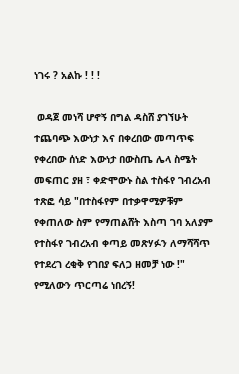ነገሩ ? አልኩ ! ! !

 ወዳጀ መነሻ ሆኖኝ በግል ዳስሸ ያገኘሁት ተጨባጭ እውነታ እና በቀረበው መጣጥፍ የቀረበው ሰነድ እውነታ በውስጤ ሌላ ስሜት
መፍጠር ያዘ ፣ ቀድሞውኑ ስል ተስፋየ ገብረአብ ተጽፎ ሳይ "በተስፋየም በተቃዋሚዎቹም የቀጠለው ስም የማጠልሸት እስጣ ገባ አለያም
የተስፋየ ገብረአብ ቀጣይ መጽሃፉን ለማሻሻጥ የተደረገ ረቂቅ የገበያ ፍለጋ ዘመቻ ነው !" የሚለውን ጥርጣሬ ነበረኝ!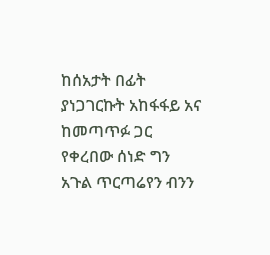ከሰአታት በፊት
ያነጋገርኩት አከፋፋይ አና ከመጣጥፉ ጋር የቀረበው ሰነድ ግን አጉል ጥርጣሬየን ብንን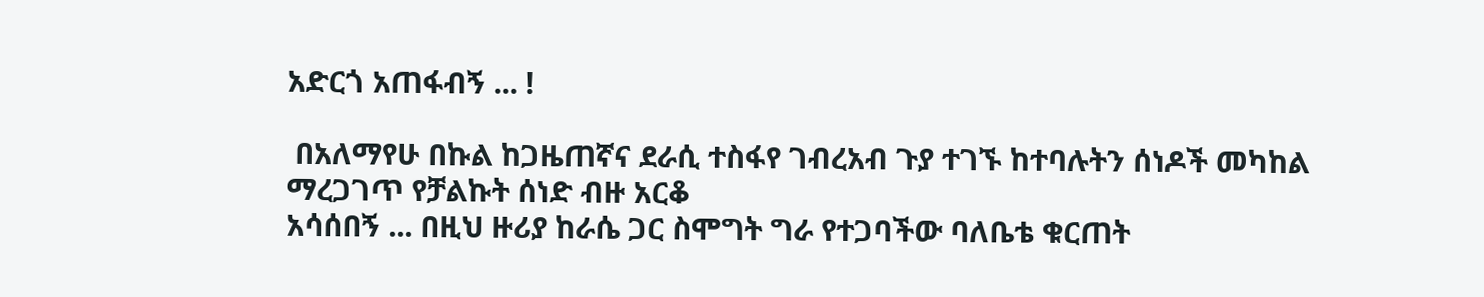አድርጎ አጠፋብኝ ... !

 በአለማየሁ በኩል ከጋዜጠኛና ደራሲ ተስፋየ ገብረአብ ጉያ ተገኙ ከተባሉትን ሰነዶች መካከል ማረጋገጥ የቻልኩት ሰነድ ብዙ አርቆ
አሳሰበኝ ... በዚህ ዙሪያ ከራሴ ጋር ስሞግት ግራ የተጋባችው ባለቤቴ ቁርጠት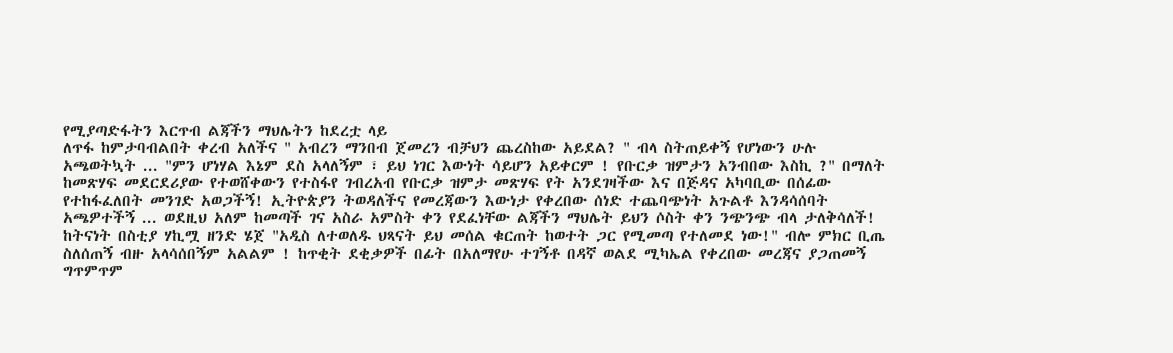የሚያጣድፋትን እርጥብ ልጃችን ማህሌትን ከደረቷ ላይ
ለጥፋ ከምታባብልበት ቀረብ አለችና " አብረን ማንበብ ጀመረን ብቻህን ጨረስከው አይደል? " ብላ ስትጠይቀኝ የሆነውን ሁሉ
አጫወትኳት ... "ምን ሆነሃል እኔም ደስ አላለኝም ፣ ይህ ነገር እውነት ሳይሆን አይቀርም ! የቡርቃ ዝምታን አንብበው እስኪ ?" በማለት
ከመጽሃፍ መደርደሪያው የተወሸቀውን የተስፋየ ገብረአብ የቡርቃ ዝምታ መጽሃፍ የት አንደገዛችው እና በጅዳና አካባቢው በሰፊው
የተከፋፈለበት መንገድ አወጋችኝ! ኢትዮጵያን ትወዳለችና የመረጃውን እውነታ የቀረበው ሰነድ ተጨባጭነት አጉልቶ እንዳሳሰባት
አጫዎተችኝ ... ወደዚህ አለም ከመጣች ገና አስራ አምስት ቀን የደፈነቸው ልጃችን ማህሌት ይህን ሶስት ቀን ንጭንጭ ብላ ታለቅሳለች!                                                                                                                                                           ከትናነት በስቲያ ሃኪሟ ዘንድ ሄጀ "አዲስ ለተወለዱ ህጻናት ይህ መሰል ቁርጠት ከወተት ጋር የሚመጣ የተለመደ ነው!" ብሎ ምክር ቢጤ
ስለሰጠኝ ብዙ አላሳሰበኝም አልልም ! ከጥቂት ደቂቃዎች በፊት በአለማየሁ ተገኝቶ በዳኛ ወልደ ሚካኤል የቀረበው መረጃና ያጋጠመኝ
ግጥምጥም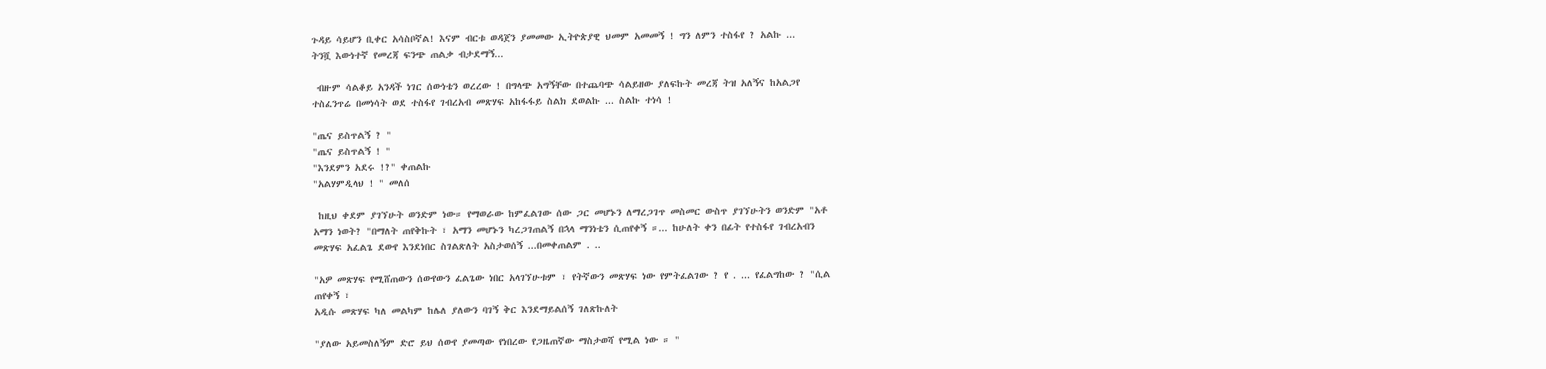ጉዳይ ሳይሆን ቢቀር አሳስቦኛል! እናም ብርቱ ወዳጀን ያመመው ኢትዮጵያዊ ህመም አመመኝ ! ግን ለምን ተስፋየ ? አልኩ ...
ትንሿ እውነተኛ የመረጃ ፍንጭ ጠልቃ ብታደማኝ...

 ብዙም ሳልቆይ አንዳች ነገር ሰውነቴን ወረረው ! በግላጭ አግኝቸው በተጨባጭ ሳልይዘው ያለፍኩት መረጃ ትዝ አለኝና ከአልጋየ
ተስፈንጥሬ በመነሳት ወደ ተስፋየ ገብረአብ መጽሃፍ አከፋፋይ ስልክ ደወልኩ ... ስልኩ ተነሳ !

"ጤና ይስጥልኝ ? "
"ጤና ይስጥልኝ ! "
"እንደምን አደሩ !?" ቀጠልኩ
"አልሃምዲላህ ! " መለሰ

 ከዚህ ቀደም ያገኘሁት ወንድም ነው። የማወራው ከምፈልገው ሰው ጋር መሆኑን ለማረጋገጥ መስመር ውስጥ ያገኘሁትን ወንድም "አቶ
አማን ነወት? "በማለት ጠየቅኩት ፣ አማን መሆኑን ካረጋገጠልኝ በኋላ ማንነቴን ሲጠየቀኝ ።... ከሁለት ቀን በፊት የተስፋየ ገብረአብን
መጽሃፍ አፈልጌ ደውየ እንደነበር ስገልጽለት አስታወሰኝ ...በመቀጠልም . ..

"አዎ መጽሃፍ የሚሸጠውን ሰውየውን ፈልጌው ነበር አላገኘሁቱም ፣ የትኛውን መጽሃፍ ነው የምትፈልገው ? የ . ... የፈልግከው ? "ሲል
ጠየቀኝ ፣
አዲሱ መጽሃፍ ካለ መልካም ከሌለ ያለውን ባገኝ ቅር እንደማይልሰኝ ገለጽኩለት

"ያለው አይመስለኝም ድሮ ይህ ሰውየ ያመጣው የነበረው የጋዜጠኛው ማስታወሻ የሚል ነው ። "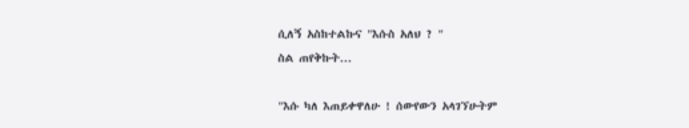ሲለኝ አስከተልኩና "እሱስ አለህ ? "
ስል ጠየቅኩት...

"እሱ ካለ እጠይቀዋለሁ ! ሰውየውን አላገኘሁትም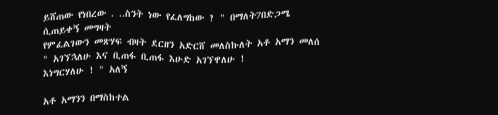ይሸጠው የነበረው . ..ስንት ነው የፈለግከው ? " በማለት7በድጋሜ ሲጠይቀኝ መግዛት
የምፈልገውን መጽሃፍ ብዛት ደርዘን አድርሸ መለስኩለት አቶ አማን መለሰ " አገኘኋለሁ እና ቢጠፋ ቢጠፋ እሁድ አገኘዋለሁ !
እነግርሃለሁ ! " አለኝ

አቶ አማንን በማስከተል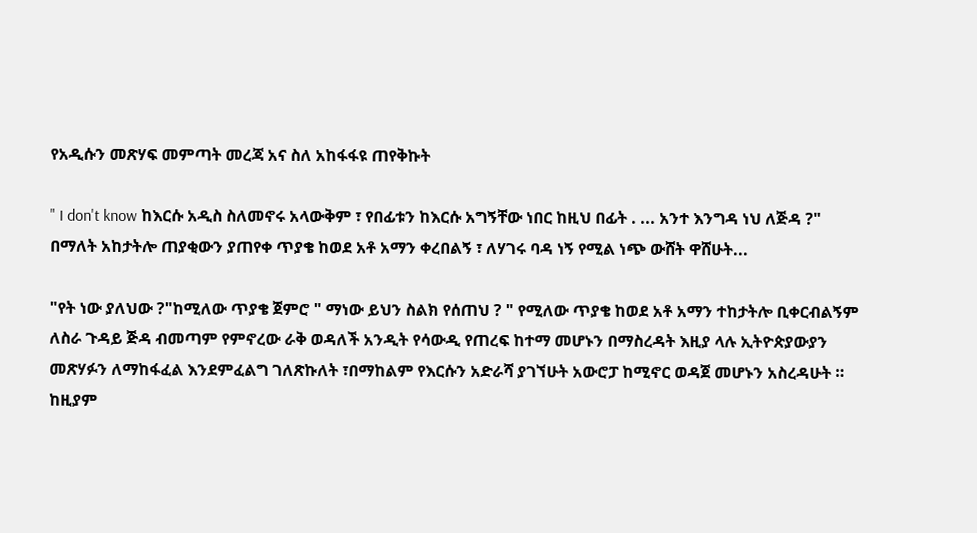የአዲሱን መጽሃፍ መምጣት መረጃ አና ስለ አከፋፋዩ ጠየቅኩት

" I don't know ከእርሱ አዲስ ስለመኖሩ አላውቅም ፣ የበፊቱን ከእርሱ አግኝቸው ነበር ከዚህ በፊት . ... አንተ እንግዳ ነህ ለጅዳ ?"
በማለት አከታትሎ ጠያቂውን ያጠየቀ ጥያቄ ከወደ አቶ አማን ቀረበልኝ ፣ ለሃገሩ ባዳ ነኝ የሚል ነጭ ውሸት ዋሸሁት...

"የት ነው ያለህው ?"ከሚለው ጥያቄ ጀምሮ " ማነው ይህን ስልክ የሰጠህ ? " የሚለው ጥያቄ ከወደ አቶ አማን ተከታትሎ ቢቀርብልኝም
ለስራ ጉዳይ ጅዳ ብመጣም የምኖረው ራቅ ወዳለች አንዲት የሳውዲ የጠረፍ ከተማ መሆኑን በማስረዳት እዚያ ላሉ ኢትዮጵያውያን
መጽሃፉን ለማከፋፈል እንደምፈልግ ገለጽኩለት ፣በማከልም የእርሱን አድራሻ ያገኘሁት አውሮፓ ከሚኖር ወዳጀ መሆኑን አስረዳሁት ።
ከዚያም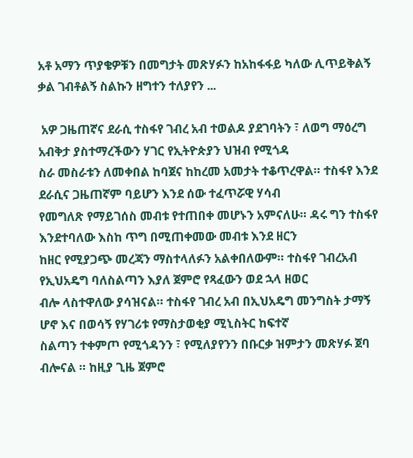አቶ አማን ጥያቄዎቹን በመግታት መጽሃፉን ከአከፋፋይ ካለው ሊጥይቅልኝ ቃል ገብቶልኝ ስልኩን ዘግተን ተለያየን ...

 አዎ ጋዜጠኛና ደራሲ ተስፋየ ገብረ አብ ተወልዶ ያደገባትን ፣ ለወግ ማዕረግ አብቅታ ያስተማረችውን ሃገር የኢትዮጵያን ህዝብ የሚጎዳ
ስራ መስራቱን ለመቀበል ከባጀና ከከረመ አመታት ተቆጥረዋል። ተስፋየ እንደ ደራሲና ጋዜጠኛም ባይሆን እንደ ሰው ተፈጥሯዊ ሃሳብ
የመግለጽ የማይገሰስ መብቱ የተጠበቀ መሆኑን አምናለሁ። ዳሩ ግን ተስፋየ እንደተባለው እስከ ጥግ በሚጠቀመው መብቱ እንደ ዘርን
ከዘር የሚያጋጭ መረጃን ማስተላለፉን አልቀበለውም። ተስፋየ ገብረአብ የኢህአዴግ ባለስልጣን እያለ ጀምሮ የጻፈውን ወደ ኋላ ዘወር
ብሎ ላስተዋለው ያሳዝናል። ተስፋየ ገብረ አብ በኢህአዴግ መንግስት ታማኝ ሆኖ እና በወሳኝ የሃገሪቱ የማስታወቂያ ሚኒስትር ከፍተኛ
ስልጣን ተቀምጦ የሚጎዳንን ፣ የሚለያየንን በቡርቃ ዝምታን መጽሃፉ ጀባ ብሎናል ። ከዚያ ጊዜ ጀምሮ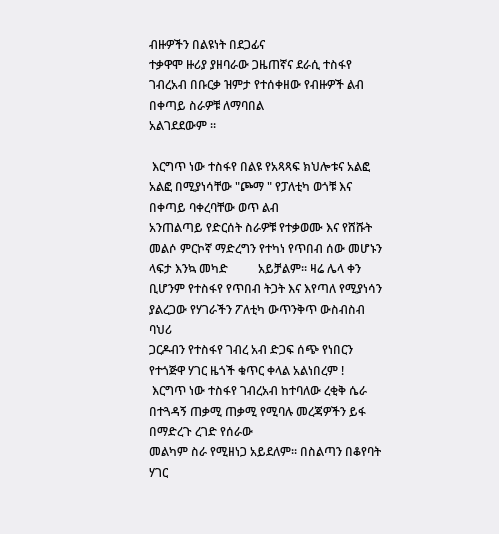ብዙዎችን በልዩነት በደጋፊና
ተቃዋሞ ዙሪያ ያዘባራው ጋዜጠኛና ደራሲ ተስፋየ ገብረአብ በቡርቃ ዝምታ የተሰቀዘው የብዙዎች ልብ በቀጣይ ስራዎቹ ለማባበል
አልገደደውም ።

 እርግጥ ነው ተስፋየ በልዩ የአጻጻፍ ክህሎቱና አልፎ አልፎ በሚያነሳቸው "ጮማ " የፓለቲካ ወጎቹ እና በቀጣይ ባቀረባቸው ወጥ ልብ
አንጠልጣይ የድርሰት ስራዎቹ የተቃወሙ እና የሸሹት መልሶ ምርኮኛ ማድረግን የተካነ የጥበብ ሰው መሆኑን ላፍታ እንኳ መካድ          አይቻልም። ዛሬ ሌላ ቀን ቢሆንም የተስፋየ የጥበብ ትጋት እና እየጣለ የሚያነሳን ያልረጋው የሃገራችን ፖለቲካ ውጥንቅጥ ውስብስብ ባህሪ
ጋርዶብን የተስፋየ ገብረ አብ ድጋፍ ሰጭ የነበርን የተጎጅዋ ሃገር ዜጎች ቁጥር ቀላል አልነበረም !
 እርግጥ ነው ተስፋየ ገብረአብ ከተባለው ረቂቅ ሴራ በተጓዳኝ ጠቃሚ ጠቃሚ የሚባሉ መረጃዎችን ይፋ በማድረጉ ረገድ የሰራው
መልካም ስራ የሚዘነጋ አይደለም። በስልጣን በቆየባት ሃገር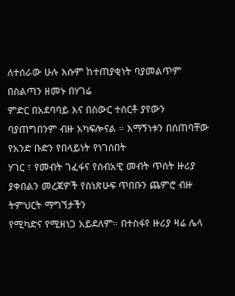ለተሰራው ሁሉ እሱም ከተጠያቂነት ባያመልጥም በስልጣን ዘመኑ በሃገሬ
ምድር በአደባባይ እና በስውር ተሰርቶ ያየውን ባያጠግበንም ብዙ አካፍሎናል ። እማኝነቱን በሰጠባቸው የአንድ ቡድን የበላይነት የነገሰበት
ሃገር ፣ የመብት ገፈፋና የሰብአዊ መብት ጥሰት ዙሪያ ያቀበልን መረጃዎች የስነጽሁፍ ጥበቡን ጨምሮ ብዙ ትምህርት ማግኘታችን
የሚካድና የሚዘነጋ አይደለም። በተስፋየ ዙሪያ ዛሬ ሌላ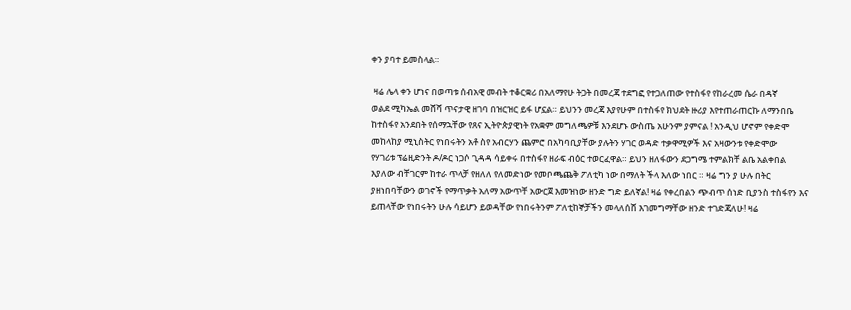ቀን ያባተ ይመስላል።

 ዛሬ ሌላ ቀን ሆነና በወጣቱ ሰብአዊ መብት ተቆርቋሪ በአለማየሁ ትጋት በመረጃ ተደግፎ የተጋለጠው የተስፋየ የከራረመ ሴራ በዳኛ
ወልደ ሚካኤል መሸሻ ጥናታዊ ዘገባ በዝርዝር ይፋ ሆኗል። ይህንን መረጃ እያየሁም በተስፋየ ክህደት ዙሪያ እየተጠራጠርኩ ለማንበቤ
ከተስፋየ አንደበት የሰማኋቸው የጸና ኢትዮጵያዊነት የአቋም መግለጫዎቹ እንደሆኑ ውስጤ አሁንም ያምናል ! አንዲህ ሆኖም የቀድሞ
መከላከያ ሚኒስትር የነበሩትን አቶ ስየ አብርሃን ጨምሮ በአካባቢያቸው ያሉትን ሃገር ወዳድ ተቃዋሚዎች እና አዛውንቱ የቀድሞው
የሃገሪቱ ፕሬዚድንት ዶ/ዶር ነጋሶ ጊዳዳ ሳይቀሩ በተስፋየ ዘራፍ ብዕር ተወርፈዋል። ይህን ዘለፋውን ደጋግሜ ተምልክቸ ልቤ አልቀበል
እያለው ብቸገርም ከተራ ጥላቻ የዘለለ የለመድነው የመቦጫጨቅ ፖለቲካ ነው በማለት ችላ እለው ነበር ። ዛሬ ግን ያ ሁሉ በትር
ያዘነበባቸውን ወገኖች የማጥቃት አለማ አውጥቸ አውርጀ እመዝነው ዘንድ ግድ ይለኛል! ዛሬ የቀረበልን ጭብጥ ሰነድ ቢያንስ ተስፋየን እና
ይጠላቸው የነበሩትን ሁሉ ሳይሆን ይወዳቸው የነበሩትንም ፖለቲከኞቻችን መላለሰሸ እገመግማቸው ዘንድ ተገድጃለሁ! ዛሬ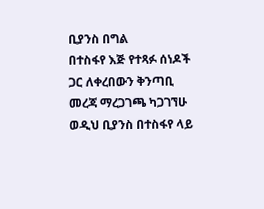ቢያንስ በግል
በተስፋየ እጅ የተጻፉ ሰነዶች ጋር ለቀረበውን ቅንጣቢ መረጃ ማረጋገጫ ካጋገኘሁ ወዲህ ቢያንስ በተስፋየ ላይ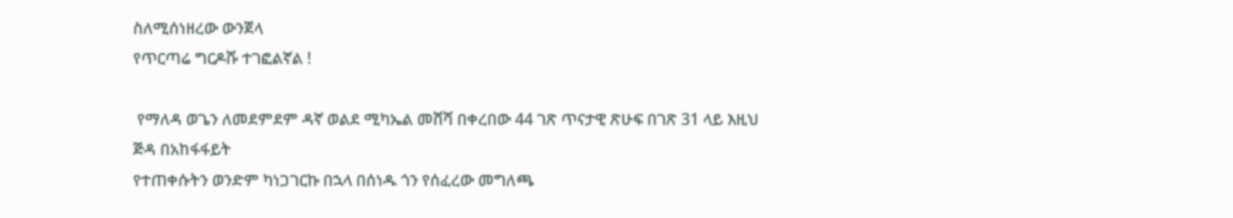ስለሚሰነዘረው ውንጀላ
የጥርጣሬ ግርዶሹ ተገፎልኛል !

 የማለዳ ወጌን ለመደምደም ዳኛ ወልደ ሚካኤል መሸሻ በቀረበው 44 ገጽ ጥናታዊ ጽሁፍ በገጽ 31 ላይ እዚህ ጅዳ በአከፋፋይት
የተጠቀሱትን ወንድም ካነጋገርኩ በኋላ በሰነዱ ጎን የሰፈረው መግለጫ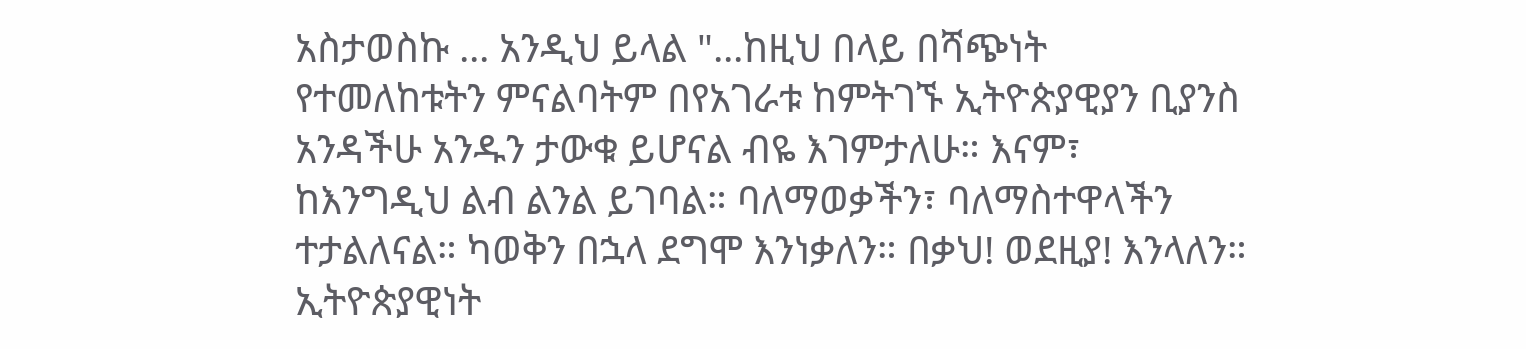አስታወስኩ ... አንዲህ ይላል "...ከዚህ በላይ በሻጭነት
የተመለከቱትን ምናልባትም በየአገራቱ ከምትገኙ ኢትዮጵያዊያን ቢያንስ አንዳችሁ አንዱን ታውቁ ይሆናል ብዬ እገምታለሁ። እናም፣
ከእንግዲህ ልብ ልንል ይገባል። ባለማወቃችን፣ ባለማስተዋላችን ተታልለናል። ካወቅን በኋላ ደግሞ እንነቃለን። በቃህ! ወደዚያ! እንላለን።
ኢትዮጵያዊነት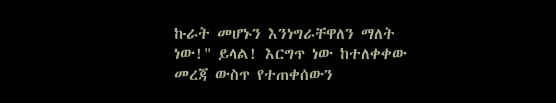ኩራት መሆኑን እንነግራቸዋለን ማለት ነው!" ይላል! እርግጥ ነው ከተለቀቀው መረጃ ውስጥ የተጠቀሰውን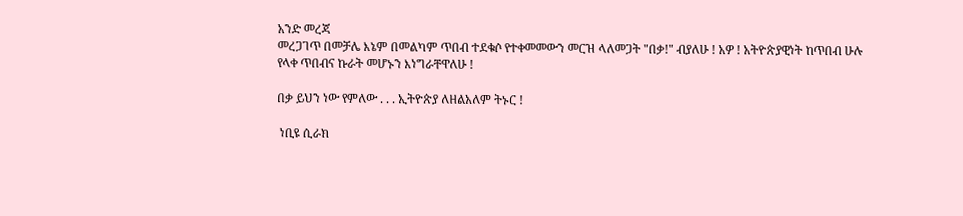አንድ መረጃ
መረጋገጥ በመቻሌ እኔም በመልካም ጥበብ ተደቁሶ የተቀመመውን መርዝ ላለመጋት "በቃ!" ብያለሁ ! አዎ ! አትዮጵያዊነት ከጥበብ ሁሉ
የላቀ ጥበብና ኩራት መሆኑን እነግራቸዋለሁ !

በቃ ይህን ነው የምለው . . . ኢትዮጵያ ለዘልአለም ትኑር !

 ነቢዩ ሲራክ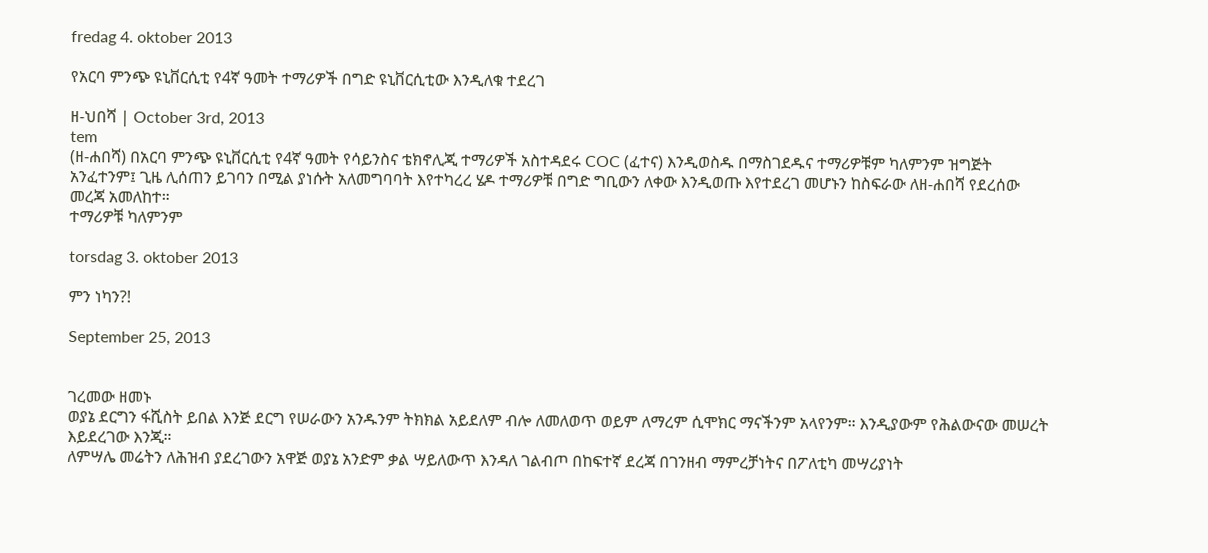fredag 4. oktober 2013

የአርባ ምንጭ ዩኒቨርሲቲ የ4ኛ ዓመት ተማሪዎች በግድ ዩኒቨርሲቲው እንዲለቁ ተደረገ

ዘ-ህበሻ | October 3rd, 2013
tem
(ዘ-ሐበሻ) በአርባ ምንጭ ዩኒቨርሲቲ የ4ኛ ዓመት የሳይንስና ቴክኖሊጂ ተማሪዎች አስተዳደሩ COC (ፈተና) እንዲወስዱ በማስገደዱና ተማሪዎቹም ካለምንም ዝግጅት አንፈተንም፤ ጊዜ ሊሰጠን ይገባን በሚል ያነሱት አለመግባባት እየተካረረ ሄዶ ተማሪዎቹ በግድ ግቢውን ለቀው እንዲወጡ እየተደረገ መሆኑን ከስፍራው ለዘ-ሐበሻ የደረሰው መረጃ አመለከተ።
ተማሪዎቹ ካለምንም

torsdag 3. oktober 2013

ምን ነካን?!

September 25, 2013


ገረመው ዘመኑ
ወያኔ ደርግን ፋሺስት ይበል እንጅ ደርግ የሠራውን አንዱንም ትክክል አይደለም ብሎ ለመለወጥ ወይም ለማረም ሲሞክር ማናችንም አላየንም። እንዲያውም የሕልውናው መሠረት እይደረገው እንጂ።
ለምሣሌ መሬትን ለሕዝብ ያደረገውን አዋጅ ወያኔ አንድም ቃል ሣይለውጥ እንዳለ ገልብጦ በከፍተኛ ደረጃ በገንዘብ ማምረቻነትና በፖለቲካ መሣሪያነት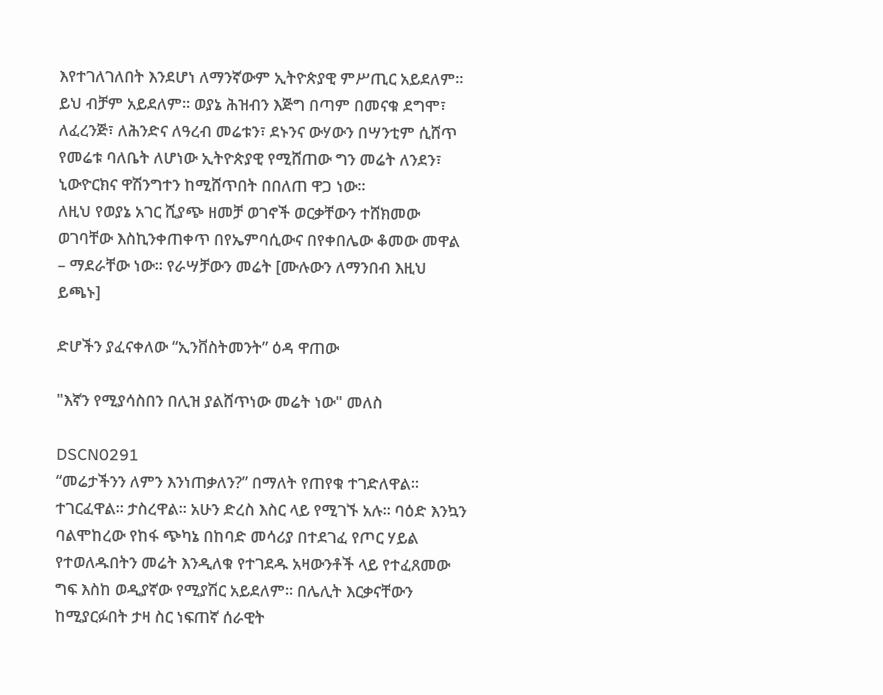እየተገለገለበት እንደሆነ ለማንኛውም ኢትዮጵያዊ ምሥጢር አይደለም። ይህ ብቻም አይደለም። ወያኔ ሕዝብን እጅግ በጣም በመናቁ ደግሞ፣ ለፈረንጅ፣ ለሕንድና ለዓረብ መሬቱን፣ ደኑንና ውሃውን በሣንቲም ሲሸጥ የመሬቱ ባለቤት ለሆነው ኢትዮጵያዊ የሚሸጠው ግን መሬት ለንደን፣ ኒውዮርክና ዋሽንግተን ከሚሸጥበት በበለጠ ዋጋ ነው።
ለዚህ የወያኔ አገር ሺያጭ ዘመቻ ወገኖች ወርቃቸውን ተሸክመው ወገባቸው እስኪንቀጠቀጥ በየኤምባሲውና በየቀበሌው ቆመው መዋል – ማደራቸው ነው። የራሣቻውን መሬት [ሙሉውን ለማንበብ እዚህ ይጫኑ]

ድሆችን ያፈናቀለው “ኢንቨስትመንት” ዕዳ ዋጠው

"እኛን የሚያሳስበን በሊዝ ያልሸጥነው መሬት ነው" መለስ

DSCN0291
“መሬታችንን ለምን እንነጠቃለን?” በማለት የጠየቁ ተገድለዋል። ተገርፈዋል። ታስረዋል። አሁን ድረስ እስር ላይ የሚገኙ አሉ። ባዕድ እንኳን ባልሞከረው የከፋ ጭካኔ በከባድ መሳሪያ በተደገፈ የጦር ሃይል የተወለዱበትን መሬት እንዲለቁ የተገደዱ አዛውንቶች ላይ የተፈጸመው ግፍ እስከ ወዲያኛው የሚያሽር አይደለም። በሌሊት እርቃናቸውን ከሚያርፉበት ታዛ ስር ነፍጠኛ ሰራዊት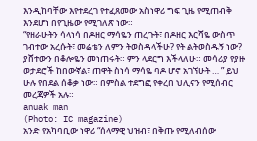እንዲከባቸው እየተደረገ የተፈጸመው አስነዋሪ ግፍ ጊዜ የሚጠብቅ እንደሆነ በየጊዜው የሚገለጽ ነው።
“የዘራሁትን ሳላነሳ በዶዘር ማሳዬን ጠረጉት፣ በዶዘር እርሻዬ ውስጥ ገብተው አረሱት፣ መሬቴን ለምን ትወስዳላችሁ? የት ልትወስዱኝ ነው? ያሸተውን በቆሎዬን መነጠሩት። ምን ላደርግ እችላለሁ። መሳሪያ የያዙ ወታደሮች ከበውኛል፣ ጠዋት ስነሳ ማሳዬ ባዶ ሆኖ አገኘሁት … ” ይህ ሁሉ የበደል ሰቆቃ ነው። በምስል ተደግፎ የቀረበ ህሊናን የሚሰብር መረጃዎች አሉ።
anuak man
(Photo: IC magazine)
አንድ የአካባቢው ነዋሪ “ሰላማዊ ህዝብ፣ በቅጡ የሚለብሰው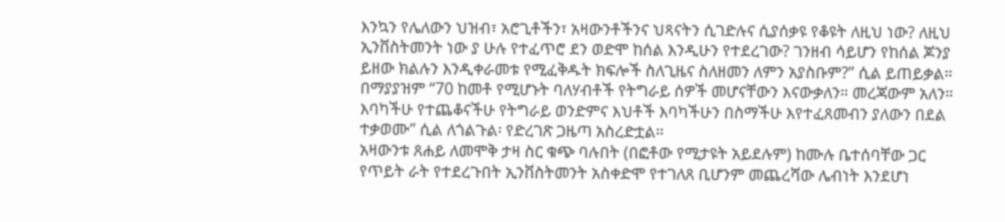እንኳን የሌለውን ህዝብ፣ አሮጊቶችን፣ አዛውንቶችንና ህጻናትን ሲገድሉና ሲያሰቃዩ የቆዩት ለዚህ ነው? ለዚህ ኢንቨስትመንት ነው ያ ሁሉ የተፈጥሮ ደን ወድሞ ከሰል እንዲሁን የተደረገው? ገንዘብ ሳይሆን የከሰል ጆንያ ይዘው ክልሉን እንዲቀራመቱ የሚፈቅዱት ክፍሎች ስለጊዜና ስለዘመን ለምን አያስቡም?” ሲል ይጠይቃል። በማያያዝም “70 ከመቶ የሚሆኑት ባለሃብቶች የትግራይ ሰዎች መሆናቸውን እናውቃለን። መረጃውም አለን። እባካችሁ የተጨቆናችሁ የትግራይ ወንድምና እህቶች እባካችሁን በስማችሁ እየተፈጸመብን ያለውን በደል ተቃወሙ” ሲል ለጎልጉል፡ የድረገጽ ጋዜጣ አስረድቷል።
አዛውንቱ ጸሐይ ለመሞቅ ታዛ ስር ቁጭ ባሉበት (በፎቶው የሚታዩት አይደሉም) ከሙሉ ቤተሰባቸው ጋር የጥይት ራት የተደረጉበት ኢንቨስትመንት አስቀድሞ የተገለጸ ቢሆንም መጨረሻው ሌብነት እንደሆነ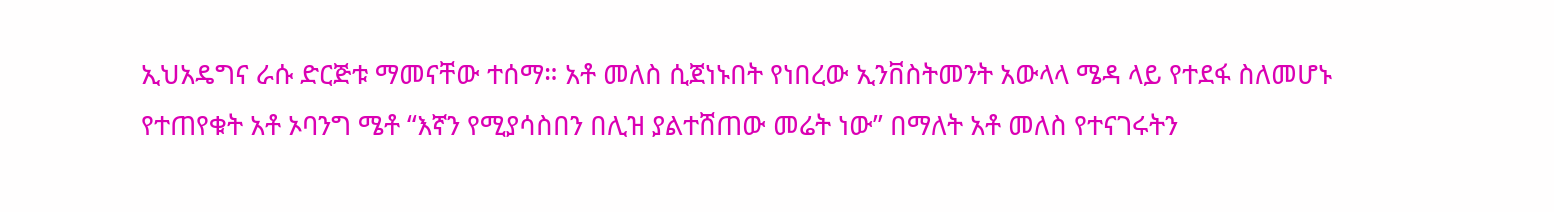ኢህአዴግና ራሱ ድርጅቱ ማመናቸው ተሰማ። አቶ መለስ ሲጀነኑበት የነበረው ኢንቨስትመንት አውላላ ሜዳ ላይ የተደፋ ስለመሆኑ የተጠየቁት አቶ ኦባንግ ሜቶ “እኛን የሚያሳስበን በሊዝ ያልተሸጠው መሬት ነው” በማለት አቶ መለስ የተናገሩትን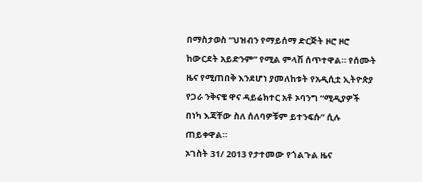በማስታወስ “ህዝብን የማይሰማ ድርጅት ዞሮ ዞሮ ከውርደት አይድንም” የሚል ምላሽ ሰጥተዋል። የሰሙት ዜና የሚጠበቅ እንደሆነ ያመለከቱት የአዲሲቷ ኢትዮጵያ የጋራ ንቅናቄ ዋና ዳይሬክተር አቶ ኦባንግ “ሚዲያዎች በነካ እጃቸው ስለ ሰለባዎቹም ይተንፍሱ” ሲሉ ጠይቀዋል።
ኦገስት 31/ 2013 የታተመው የጎልጉል ዜና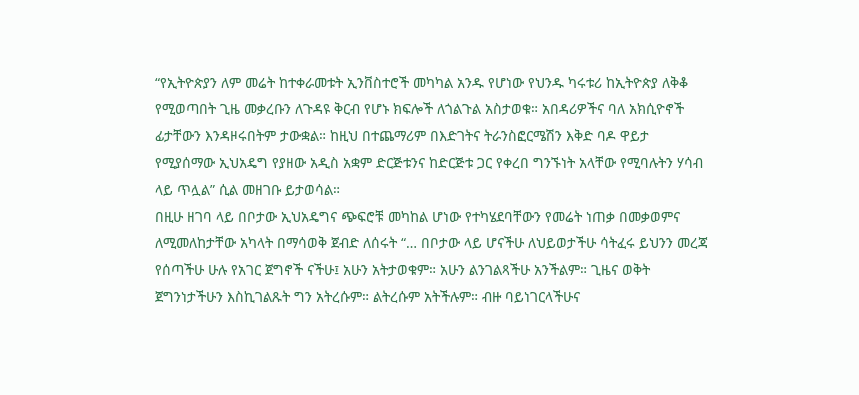“የኢትዮጵያን ለም መሬት ከተቀራመቱት ኢንቨስተሮች መካካል አንዱ የሆነው የህንዱ ካሩቱሪ ከኢትዮጵያ ለቅቆ የሚወጣበት ጊዜ መቃረቡን ለጉዳዩ ቅርብ የሆኑ ክፍሎች ለጎልጉል አስታወቁ። አበዳሪዎችና ባለ አክሲዮኖች ፊታቸውን እንዳዞሩበትም ታውቋል። ከዚህ በተጨማሪም በእድገትና ትራንስፎርሜሽን እቅድ ባዶ ዋይታ የሚያሰማው ኢህአዴግ የያዘው አዲስ አቋም ድርጅቱንና ከድርጅቱ ጋር የቀረበ ግንኙነት አላቸው የሚባሉትን ሃሳብ ላይ ጥሏል” ሲል መዘገቡ ይታወሳል።
በዚሁ ዘገባ ላይ በቦታው ኢህአዴግና ጭፍሮቹ መካከል ሆነው የተካሄደባቸውን የመሬት ነጠቃ በመቃወምና ለሚመለከታቸው አካላት በማሳወቅ ጀብድ ለሰሩት “… በቦታው ላይ ሆናችሁ ለህይወታችሁ ሳትፈሩ ይህንን መረጃ የሰጣችሁ ሁሉ የአገር ጀግኖች ናችሁ፤ አሁን አትታወቁም። አሁን ልንገልጻችሁ አንችልም። ጊዜና ወቅት ጀግንነታችሁን እስኪገልጹት ግን አትረሱም። ልትረሱም አትችሉም። ብዙ ባይነገርላችሁና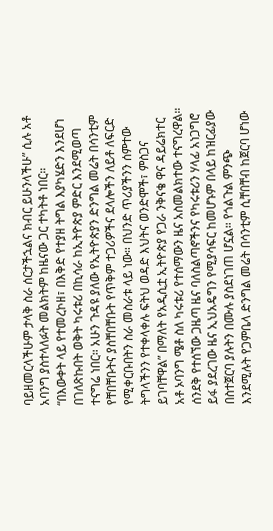ባይዘመርላችሁም ታላቅ ስራ ሰርታችኋልና ክብር ይሁንላችሁ” ሲሉ አቶ አባንግ ያስተላለፉት መልክትም ከዜናው ጋር ተካትቶ ነበር።
“በእውቀት ላይ የተመረኮዘ፣ በእቅድ የተያዘ ትግል እያካሄድን እንደሆነ በገለጽኩበት ወቅት ካሩቱሪ በኪሳራ ከኢትዮጵያ ምድር እንደሚወጣ ተናግሬ ነበር። አሁን ጉዳዩ ያለው የኢትዮጵያን ድንግል መሬት በሳንቲም የቸበቸቡትና ያስቸበቸቡት የጥቅም ተጋሪዎችና ደላሎችን ለይቶ ለፍርድ የሚቀርቡበትን ስራ መስራቱ ላይ ነው። በህንድ ጥሪያችንን ሰምተው ትግላችንን የተቀላቀሉ ፍትህ ወዳድ እህትና ወንድሞች፣ ምስጋና ይገባቸዋል” በማለት የአዲሲቷ ኢትዮጵያ የጋራ ንቅናቄ ዋና ዳይሬክተር አቶ ኦባንግ ሜቶ ስለ ካሩቱሪ የተሰማውን ዜና አስመልክተው ተናግረዋል።
ሰንደቅ የተሰኘው ጋዜጣ ዜና ባለስልጣኖችንና የካሩቱሪን ሃላፊ አነጋግሮ ይፋ ያደረገው ዜና ኢህአዴግን የሚያሳፍር ከመሆኑም በላይ ከዝርፊያው በስተጀርባ ያሉትን በሙሉ ያስደነገጠ ሆኗል። የጎልጉል ምንጭ እንደሚሉት የጋምቤላ ድንግል መሬት በሳንቲም ሲቸበቸብ ከጀርባ ሆነው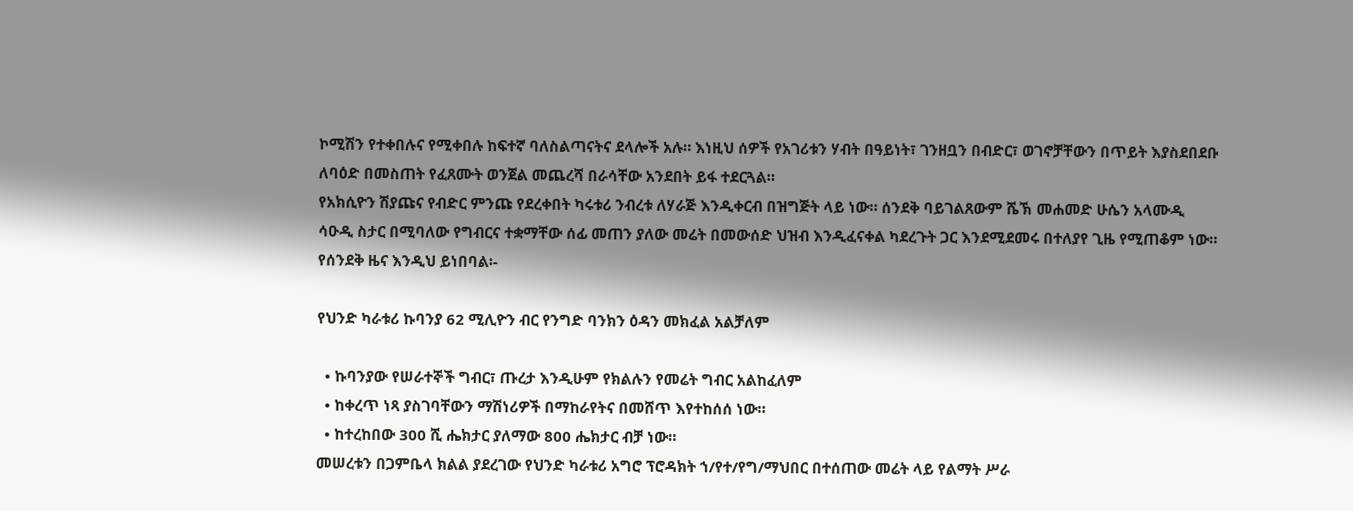ኮሚሽን የተቀበሉና የሚቀበሉ ከፍተኛ ባለስልጣናትና ደላሎች አሉ። እነዚህ ሰዎች የአገሪቱን ሃብት በዓይነት፣ ገንዘቧን በብድር፣ ወገኖቻቸውን በጥይት እያስደበደቡ ለባዕድ በመስጠት የፈጸሙት ወንጀል መጨረሻ በራሳቸው አንደበት ይፋ ተደርጓል።
የአክሲዮን ሽያጩና የብድር ምንጩ የደረቀበት ካሩቱሪ ንብረቱ ለሃራጅ እንዲቀርብ በዝግጅት ላይ ነው። ሰንደቅ ባይገልጸውም ሼኽ መሐመድ ሁሴን አላሙዲ ሳዑዲ ስታር በሚባለው የግብርና ተቋማቸው ሰፊ መጠን ያለው መሬት በመውሰድ ህዝብ እንዲፈናቀል ካደረጉት ጋር እንደሚደመሩ በተለያየ ጊዜ የሚጠቆም ነው።
የሰንደቅ ዜና እንዲህ ይነበባል፡-

የህንድ ካራቱሪ ኩባንያ 62 ሚሊዮን ብር የንግድ ባንክን ዕዳን መክፈል አልቻለም

  • ኩባንያው የሠራተኞች ግብር፣ ጡረታ እንዲሁም የክልሉን የመሬት ግብር አልከፈለም
  • ከቀረጥ ነጻ ያስገባቸውን ማሽነሪዎች በማከራየትና በመሸጥ እየተከሰሰ ነው።
  • ከተረከበው 300 ሺ ሔክታር ያለማው 800 ሔክታር ብቻ ነው።
መሠረቱን በጋምቤላ ክልል ያደረገው የህንድ ካራቱሪ አግሮ ፕሮዳክት ኀ/የተ/የግ/ማህበር በተሰጠው መሬት ላይ የልማት ሥራ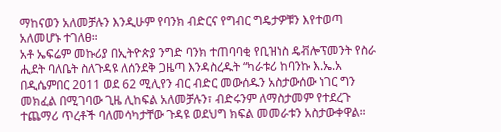ማከናወን አለመቻሉን እንዲሁም የባንክ ብድርና የግብር ግዴታዎቹን እየተወጣ አለመሆኑ ተገለፀ።
አቶ ኤፍሬም መኩሪያ በኢትዮጵያ ንግድ ባንክ ተጠባባቂ የቢዝነስ ዴቭሎፕመንት የስራ ሒደት ባለቤት ስለጉዳዩ ለሰንደቅ ጋዜጣ እንዳስረዱት “ካራቱሪ ከባንኩ እ.ኤ.አ በዲሴምበር 2011 ወደ 62 ሚሊየን ብር ብድር መውሰዱን አስታውሰው ነገር ግን መክፈል በሚገባው ጊዜ ሊከፍል አለመቻሉን፣ ብድሩንም ለማስታመም የተደረጉ ተጨማሪ ጥረቶች ባለመሳካታቸው ጉዳዩ ወደህግ ክፍል መመራቱን አስታውቀዋል።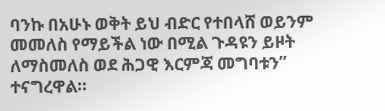ባንኩ በአሁኑ ወቅት ይህ ብድር የተበላሸ ወይንም መመለስ የማይችል ነው በሚል ጉዳዩን ይዞት ለማስመለስ ወደ ሕጋዊ እርምጃ መግባቱን” ተናግረዋል።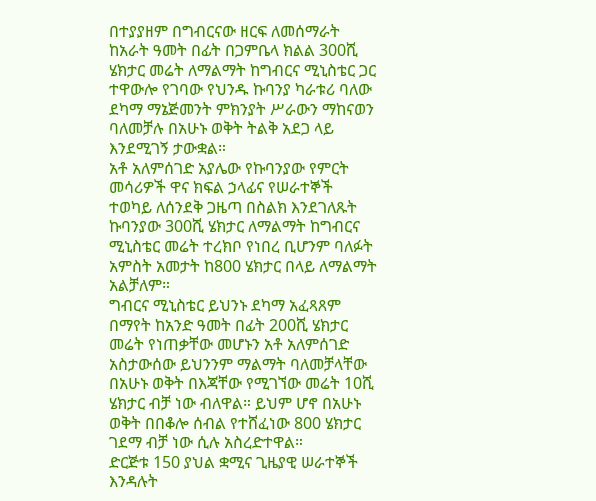በተያያዘም በግብርናው ዘርፍ ለመሰማራት ከአራት ዓመት በፊት በጋምቤላ ክልል 300ሺ ሄክታር መሬት ለማልማት ከግብርና ሚኒስቴር ጋር ተዋውሎ የገባው የህንዱ ኩባንያ ካራቱሪ ባለው ደካማ ማኔጅመንት ምክንያት ሥራውን ማከናወን ባለመቻሉ በአሁኑ ወቅት ትልቅ አደጋ ላይ እንደሚገኝ ታውቋል።
አቶ አለምሰገድ አያሌው የኩባንያው የምርት መሳሪዎች ዋና ክፍል ኃላፊና የሠራተኞች ተወካይ ለሰንደቅ ጋዜጣ በስልክ እንደገለጹት ኩባንያው 300ሺ ሄክታር ለማልማት ከግብርና ሚኒስቴር መሬት ተረክቦ የነበረ ቢሆንም ባለፉት አምስት አመታት ከ800 ሄክታር በላይ ለማልማት አልቻለም።
ግብርና ሚኒስቴር ይህንኑ ደካማ አፈጻጸም በማየት ከአንድ ዓመት በፊት 200ሺ ሄክታር መሬት የነጠቃቸው መሆኑን አቶ አለምሰገድ አስታውሰው ይህንንም ማልማት ባለመቻላቸው በአሁኑ ወቅት በእጃቸው የሚገኘው መሬት 10ሺ ሄክታር ብቻ ነው ብለዋል። ይህም ሆኖ በአሁኑ ወቅት በበቆሎ ሰብል የተሸፈነው 800 ሄክታር ገደማ ብቻ ነው ሲሉ አስረድተዋል።
ድርጅቱ 150 ያህል ቋሚና ጊዜያዊ ሠራተኞች እንዳሉት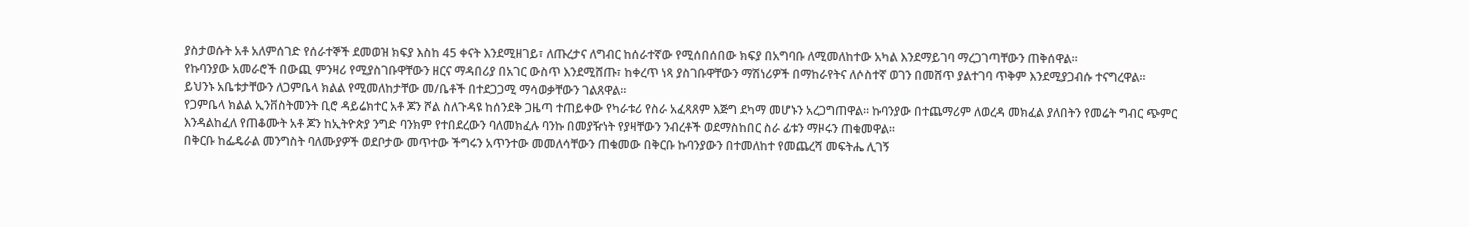ያስታወሱት አቶ አለምሰገድ የሰራተኞች ደመወዝ ክፍያ እስከ 45 ቀናት እንደሚዘገይ፣ ለጡረታና ለግብር ከሰራተኛው የሚሰበሰበው ክፍያ በአግባቡ ለሚመለከተው አካል እንደማይገባ ማረጋገጣቸውን ጠቅሰዋል።
የኩባንያው አመራሮች በውጪ ምንዛሪ የሚያስገቡዋቸውን ዘርና ማዳበሪያ በአገር ውስጥ እንደሚሸጡ፣ ከቀረጥ ነጻ ያስገቡዋቸውን ማሽነሪዎች በማከራየትና ለሶስተኛ ወገን በመሸጥ ያልተገባ ጥቅም እንደሚያጋብሱ ተናግረዋል።
ይህንኑ አቤቱታቸውን ለጋምቤላ ክልል የሚመለከታቸው መ/ቤቶች በተደጋጋሚ ማሳወቃቸውን ገልጸዋል።
የጋምቤላ ክልል ኢንቨስትመንት ቢሮ ዳይሬክተር አቶ ጆን ሾል ስለጉዳዩ ከሰንደቅ ጋዜጣ ተጠይቀው የካራቱሪ የስራ አፈጻጸም እጅግ ደካማ መሆኑን አረጋግጠዋል። ኩባንያው በተጨማሪም ለወረዳ መክፈል ያለበትን የመሬት ግብር ጭምር እንዳልከፈለ የጠቆሙት አቶ ጆን ከኢትዮጵያ ንግድ ባንክም የተበደረውን ባለመክፈሉ ባንኩ በመያዥነት የያዛቸውን ንብረቶች ወደማስከበር ስራ ፊቱን ማዞሩን ጠቁመዋል።
በቅርቡ ከፌዴራል መንግስት ባለሙያዎች ወደቦታው መጥተው ችግሩን አጥንተው መመለሳቸውን ጠቁመው በቅርቡ ኩባንያውን በተመለከተ የመጨረሻ መፍትሔ ሊገኝ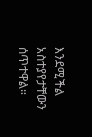እንደሚችል አስተያየታቸውን ሰጥተዋል።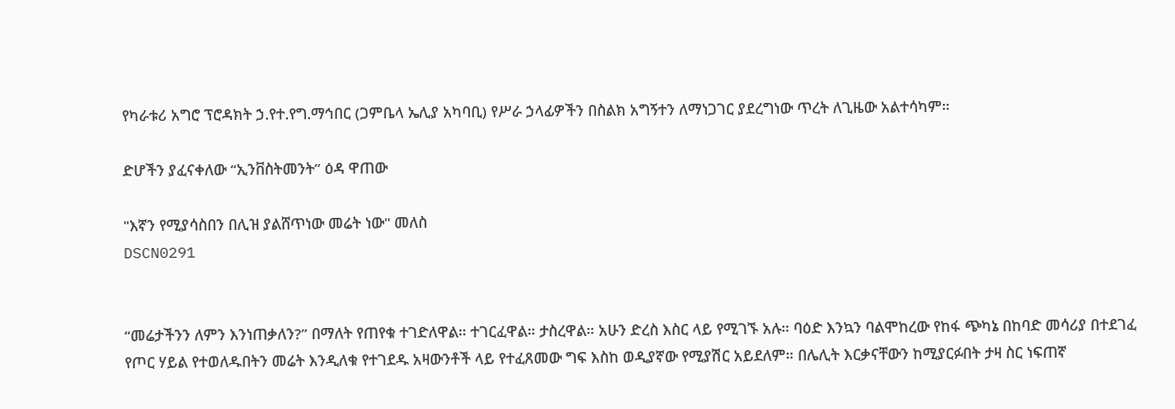የካራቱሪ አግሮ ፕሮዳክት ኃ.የተ.የግ.ማኅበር (ጋምቤላ ኤሊያ አካባቢ) የሥራ ኃላፊዎችን በስልክ አግኝተን ለማነጋገር ያደረግነው ጥረት ለጊዜው አልተሳካም።

ድሆችን ያፈናቀለው “ኢንቨስትመንት” ዕዳ ዋጠው

"እኛን የሚያሳስበን በሊዝ ያልሸጥነው መሬት ነው" መለስ
DSCN0291


“መሬታችንን ለምን እንነጠቃለን?” በማለት የጠየቁ ተገድለዋል። ተገርፈዋል። ታስረዋል። አሁን ድረስ እስር ላይ የሚገኙ አሉ። ባዕድ እንኳን ባልሞከረው የከፋ ጭካኔ በከባድ መሳሪያ በተደገፈ የጦር ሃይል የተወለዱበትን መሬት እንዲለቁ የተገደዱ አዛውንቶች ላይ የተፈጸመው ግፍ እስከ ወዲያኛው የሚያሽር አይደለም። በሌሊት እርቃናቸውን ከሚያርፉበት ታዛ ስር ነፍጠኛ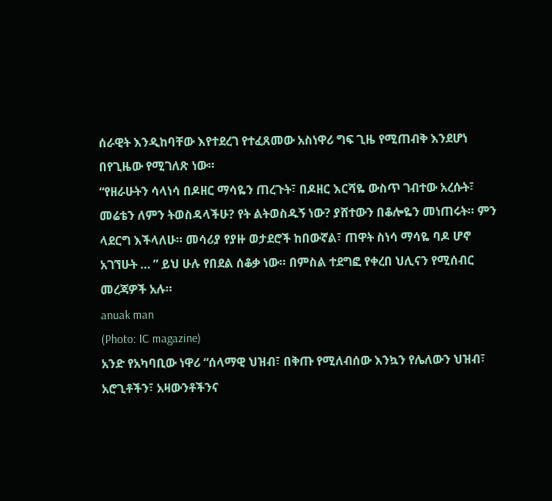ሰራዊት እንዲከባቸው እየተደረገ የተፈጸመው አስነዋሪ ግፍ ጊዜ የሚጠብቅ እንደሆነ በየጊዜው የሚገለጽ ነው።
“የዘራሁትን ሳላነሳ በዶዘር ማሳዬን ጠረጉት፣ በዶዘር እርሻዬ ውስጥ ገብተው አረሱት፣ መሬቴን ለምን ትወስዳላችሁ? የት ልትወስዱኝ ነው? ያሸተውን በቆሎዬን መነጠሩት። ምን ላደርግ እችላለሁ። መሳሪያ የያዙ ወታደሮች ከበውኛል፣ ጠዋት ስነሳ ማሳዬ ባዶ ሆኖ አገኘሁት … ” ይህ ሁሉ የበደል ሰቆቃ ነው። በምስል ተደግፎ የቀረበ ህሊናን የሚሰብር መረጃዎች አሉ።
anuak man
(Photo: IC magazine)
አንድ የአካባቢው ነዋሪ “ሰላማዊ ህዝብ፣ በቅጡ የሚለብሰው እንኳን የሌለውን ህዝብ፣ አሮጊቶችን፣ አዛውንቶችንና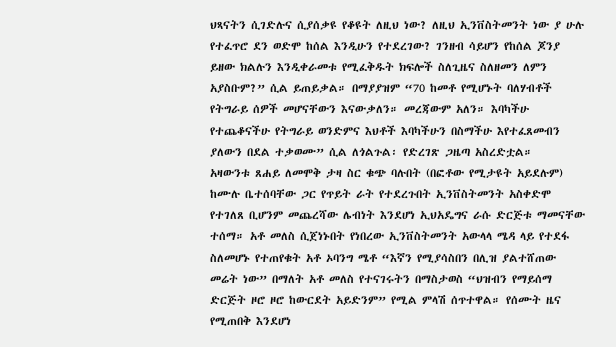ህጻናትን ሲገድሉና ሲያሰቃዩ የቆዩት ለዚህ ነው? ለዚህ ኢንቨስትመንት ነው ያ ሁሉ የተፈጥሮ ደን ወድሞ ከሰል እንዲሁን የተደረገው? ገንዘብ ሳይሆን የከሰል ጆንያ ይዘው ክልሉን እንዲቀራመቱ የሚፈቅዱት ክፍሎች ስለጊዜና ስለዘመን ለምን አያስቡም?” ሲል ይጠይቃል። በማያያዝም “70 ከመቶ የሚሆኑት ባለሃብቶች የትግራይ ሰዎች መሆናቸውን እናውቃለን። መረጃውም አለን። እባካችሁ የተጨቆናችሁ የትግራይ ወንድምና እህቶች እባካችሁን በስማችሁ እየተፈጸመብን ያለውን በደል ተቃወሙ” ሲል ለጎልጉል፡ የድረገጽ ጋዜጣ አስረድቷል።
አዛውንቱ ጸሐይ ለመሞቅ ታዛ ስር ቁጭ ባሉበት (በፎቶው የሚታዩት አይደሉም) ከሙሉ ቤተሰባቸው ጋር የጥይት ራት የተደረጉበት ኢንቨስትመንት አስቀድሞ የተገለጸ ቢሆንም መጨረሻው ሌብነት እንደሆነ ኢህአዴግና ራሱ ድርጅቱ ማመናቸው ተሰማ። አቶ መለስ ሲጀነኑበት የነበረው ኢንቨስትመንት አውላላ ሜዳ ላይ የተደፋ ስለመሆኑ የተጠየቁት አቶ ኦባንግ ሜቶ “እኛን የሚያሳስበን በሊዝ ያልተሸጠው መሬት ነው” በማለት አቶ መለስ የተናገሩትን በማስታወስ “ህዝብን የማይሰማ ድርጅት ዞሮ ዞሮ ከውርደት አይድንም” የሚል ምላሽ ሰጥተዋል። የሰሙት ዜና የሚጠበቅ እንደሆነ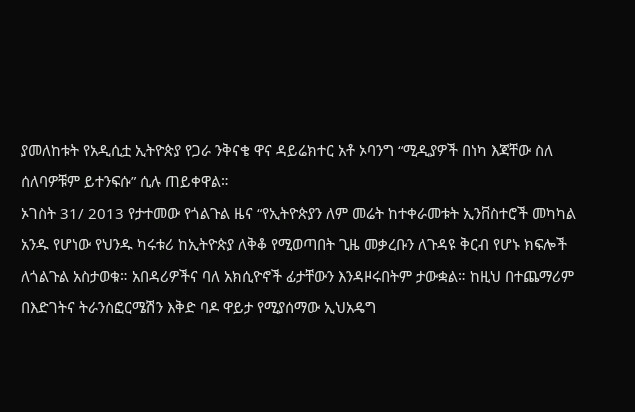ያመለከቱት የአዲሲቷ ኢትዮጵያ የጋራ ንቅናቄ ዋና ዳይሬክተር አቶ ኦባንግ “ሚዲያዎች በነካ እጃቸው ስለ ሰለባዎቹም ይተንፍሱ” ሲሉ ጠይቀዋል።
ኦገስት 31/ 2013 የታተመው የጎልጉል ዜና “የኢትዮጵያን ለም መሬት ከተቀራመቱት ኢንቨስተሮች መካካል አንዱ የሆነው የህንዱ ካሩቱሪ ከኢትዮጵያ ለቅቆ የሚወጣበት ጊዜ መቃረቡን ለጉዳዩ ቅርብ የሆኑ ክፍሎች ለጎልጉል አስታወቁ። አበዳሪዎችና ባለ አክሲዮኖች ፊታቸውን እንዳዞሩበትም ታውቋል። ከዚህ በተጨማሪም በእድገትና ትራንስፎርሜሽን እቅድ ባዶ ዋይታ የሚያሰማው ኢህአዴግ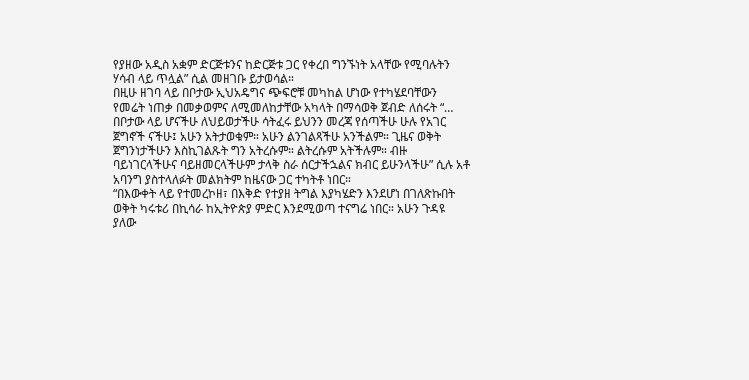የያዘው አዲስ አቋም ድርጅቱንና ከድርጅቱ ጋር የቀረበ ግንኙነት አላቸው የሚባሉትን ሃሳብ ላይ ጥሏል” ሲል መዘገቡ ይታወሳል።
በዚሁ ዘገባ ላይ በቦታው ኢህአዴግና ጭፍሮቹ መካከል ሆነው የተካሄደባቸውን የመሬት ነጠቃ በመቃወምና ለሚመለከታቸው አካላት በማሳወቅ ጀብድ ለሰሩት “… በቦታው ላይ ሆናችሁ ለህይወታችሁ ሳትፈሩ ይህንን መረጃ የሰጣችሁ ሁሉ የአገር ጀግኖች ናችሁ፤ አሁን አትታወቁም። አሁን ልንገልጻችሁ አንችልም። ጊዜና ወቅት ጀግንነታችሁን እስኪገልጹት ግን አትረሱም። ልትረሱም አትችሉም። ብዙ ባይነገርላችሁና ባይዘመርላችሁም ታላቅ ስራ ሰርታችኋልና ክብር ይሁንላችሁ” ሲሉ አቶ አባንግ ያስተላለፉት መልክትም ከዜናው ጋር ተካትቶ ነበር።
“በእውቀት ላይ የተመረኮዘ፣ በእቅድ የተያዘ ትግል እያካሄድን እንደሆነ በገለጽኩበት ወቅት ካሩቱሪ በኪሳራ ከኢትዮጵያ ምድር እንደሚወጣ ተናግሬ ነበር። አሁን ጉዳዩ ያለው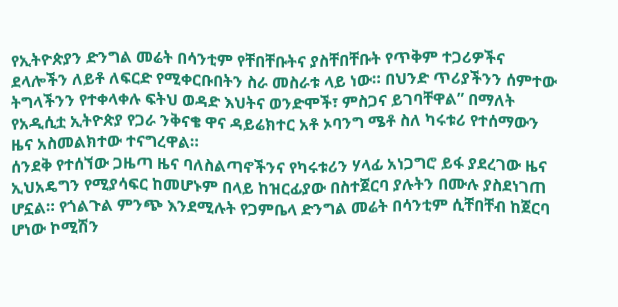የኢትዮጵያን ድንግል መሬት በሳንቲም የቸበቸቡትና ያስቸበቸቡት የጥቅም ተጋሪዎችና ደላሎችን ለይቶ ለፍርድ የሚቀርቡበትን ስራ መስራቱ ላይ ነው። በህንድ ጥሪያችንን ሰምተው ትግላችንን የተቀላቀሉ ፍትህ ወዳድ እህትና ወንድሞች፣ ምስጋና ይገባቸዋል” በማለት የአዲሲቷ ኢትዮጵያ የጋራ ንቅናቄ ዋና ዳይሬክተር አቶ ኦባንግ ሜቶ ስለ ካሩቱሪ የተሰማውን ዜና አስመልክተው ተናግረዋል።
ሰንደቅ የተሰኘው ጋዜጣ ዜና ባለስልጣኖችንና የካሩቱሪን ሃላፊ አነጋግሮ ይፋ ያደረገው ዜና ኢህአዴግን የሚያሳፍር ከመሆኑም በላይ ከዝርፊያው በስተጀርባ ያሉትን በሙሉ ያስደነገጠ ሆኗል። የጎልጉል ምንጭ እንደሚሉት የጋምቤላ ድንግል መሬት በሳንቲም ሲቸበቸብ ከጀርባ ሆነው ኮሚሽን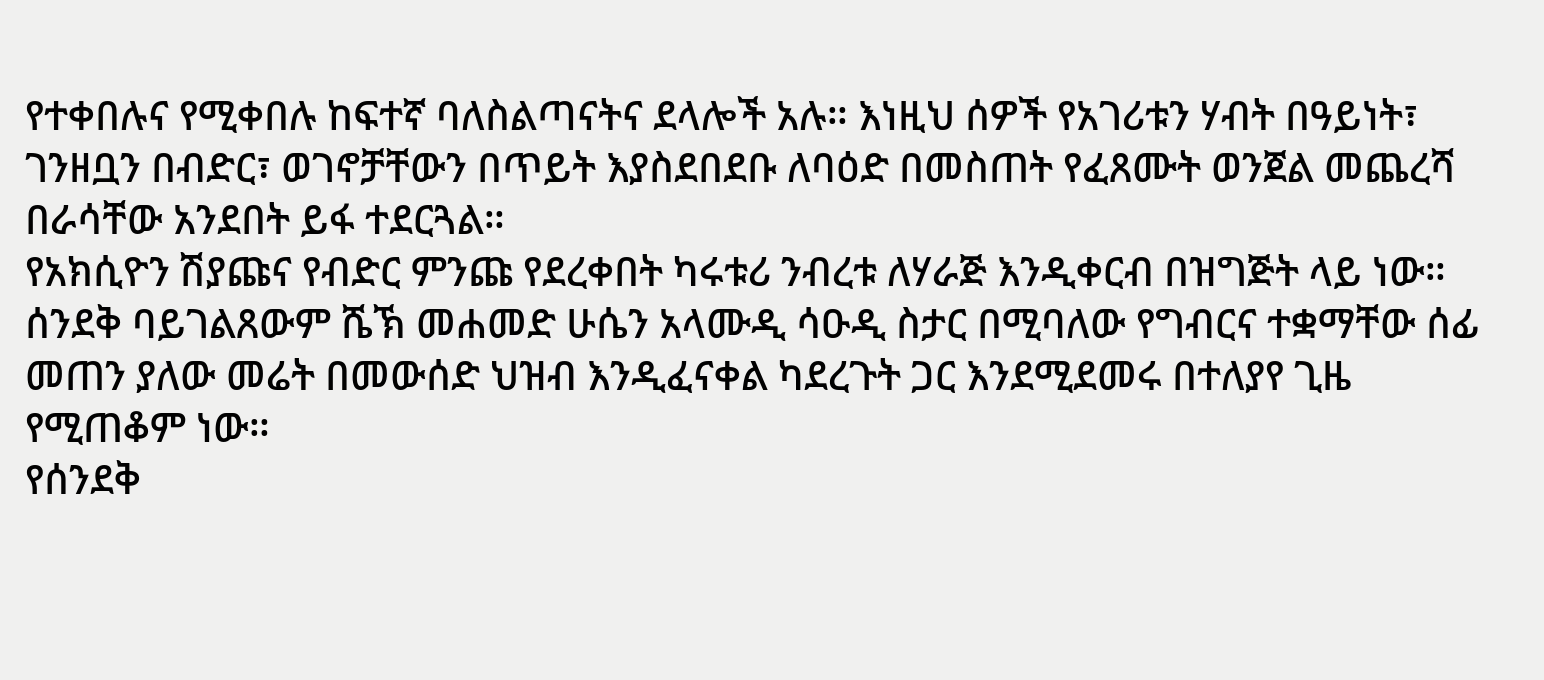የተቀበሉና የሚቀበሉ ከፍተኛ ባለስልጣናትና ደላሎች አሉ። እነዚህ ሰዎች የአገሪቱን ሃብት በዓይነት፣ ገንዘቧን በብድር፣ ወገኖቻቸውን በጥይት እያስደበደቡ ለባዕድ በመስጠት የፈጸሙት ወንጀል መጨረሻ በራሳቸው አንደበት ይፋ ተደርጓል።
የአክሲዮን ሽያጩና የብድር ምንጩ የደረቀበት ካሩቱሪ ንብረቱ ለሃራጅ እንዲቀርብ በዝግጅት ላይ ነው። ሰንደቅ ባይገልጸውም ሼኽ መሐመድ ሁሴን አላሙዲ ሳዑዲ ስታር በሚባለው የግብርና ተቋማቸው ሰፊ መጠን ያለው መሬት በመውሰድ ህዝብ እንዲፈናቀል ካደረጉት ጋር እንደሚደመሩ በተለያየ ጊዜ የሚጠቆም ነው።
የሰንደቅ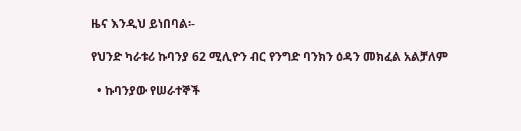ዜና እንዲህ ይነበባል፡-

የህንድ ካራቱሪ ኩባንያ 62 ሚሊዮን ብር የንግድ ባንክን ዕዳን መክፈል አልቻለም

  • ኩባንያው የሠራተኞች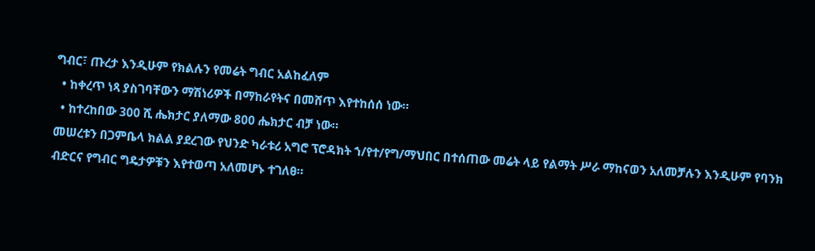ግብር፣ ጡረታ እንዲሁም የክልሉን የመሬት ግብር አልከፈለም
  • ከቀረጥ ነጻ ያስገባቸውን ማሽነሪዎች በማከራየትና በመሸጥ እየተከሰሰ ነው።
  • ከተረከበው 300 ሺ ሔክታር ያለማው 800 ሔክታር ብቻ ነው።
መሠረቱን በጋምቤላ ክልል ያደረገው የህንድ ካራቱሪ አግሮ ፕሮዳክት ኀ/የተ/የግ/ማህበር በተሰጠው መሬት ላይ የልማት ሥራ ማከናወን አለመቻሉን እንዲሁም የባንክ ብድርና የግብር ግዴታዎቹን እየተወጣ አለመሆኑ ተገለፀ።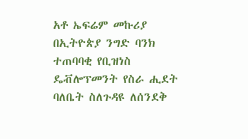አቶ ኤፍሬም መኩሪያ በኢትዮጵያ ንግድ ባንክ ተጠባባቂ የቢዝነስ ዴቭሎፕመንት የስራ ሒደት ባለቤት ስለጉዳዩ ለሰንደቅ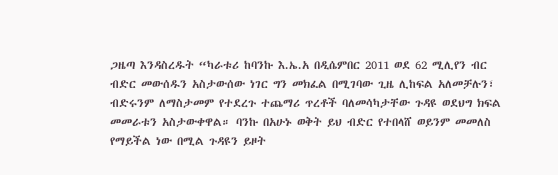ጋዜጣ እንዳስረዱት “ካራቱሪ ከባንኩ እ.ኤ.አ በዲሴምበር 2011 ወደ 62 ሚሊየን ብር ብድር መውሰዱን አስታውሰው ነገር ግን መክፈል በሚገባው ጊዜ ሊከፍል አለመቻሉን፣ ብድሩንም ለማስታመም የተደረጉ ተጨማሪ ጥረቶች ባለመሳካታቸው ጉዳዩ ወደህግ ክፍል መመራቱን አስታውቀዋል። ባንኩ በአሁኑ ወቅት ይህ ብድር የተበላሸ ወይንም መመለስ የማይችል ነው በሚል ጉዳዩን ይዞት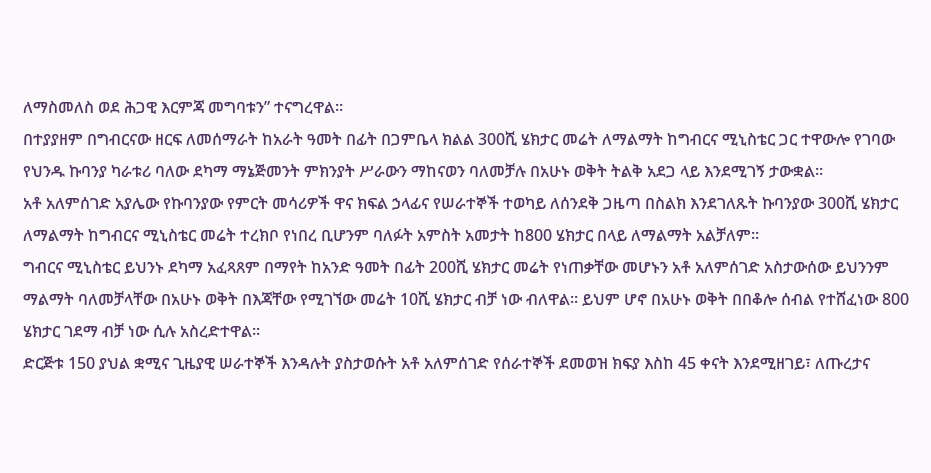ለማስመለስ ወደ ሕጋዊ እርምጃ መግባቱን” ተናግረዋል።
በተያያዘም በግብርናው ዘርፍ ለመሰማራት ከአራት ዓመት በፊት በጋምቤላ ክልል 300ሺ ሄክታር መሬት ለማልማት ከግብርና ሚኒስቴር ጋር ተዋውሎ የገባው የህንዱ ኩባንያ ካራቱሪ ባለው ደካማ ማኔጅመንት ምክንያት ሥራውን ማከናወን ባለመቻሉ በአሁኑ ወቅት ትልቅ አደጋ ላይ እንደሚገኝ ታውቋል።
አቶ አለምሰገድ አያሌው የኩባንያው የምርት መሳሪዎች ዋና ክፍል ኃላፊና የሠራተኞች ተወካይ ለሰንደቅ ጋዜጣ በስልክ እንደገለጹት ኩባንያው 300ሺ ሄክታር ለማልማት ከግብርና ሚኒስቴር መሬት ተረክቦ የነበረ ቢሆንም ባለፉት አምስት አመታት ከ800 ሄክታር በላይ ለማልማት አልቻለም።
ግብርና ሚኒስቴር ይህንኑ ደካማ አፈጻጸም በማየት ከአንድ ዓመት በፊት 200ሺ ሄክታር መሬት የነጠቃቸው መሆኑን አቶ አለምሰገድ አስታውሰው ይህንንም ማልማት ባለመቻላቸው በአሁኑ ወቅት በእጃቸው የሚገኘው መሬት 10ሺ ሄክታር ብቻ ነው ብለዋል። ይህም ሆኖ በአሁኑ ወቅት በበቆሎ ሰብል የተሸፈነው 800 ሄክታር ገደማ ብቻ ነው ሲሉ አስረድተዋል።
ድርጅቱ 150 ያህል ቋሚና ጊዜያዊ ሠራተኞች እንዳሉት ያስታወሱት አቶ አለምሰገድ የሰራተኞች ደመወዝ ክፍያ እስከ 45 ቀናት እንደሚዘገይ፣ ለጡረታና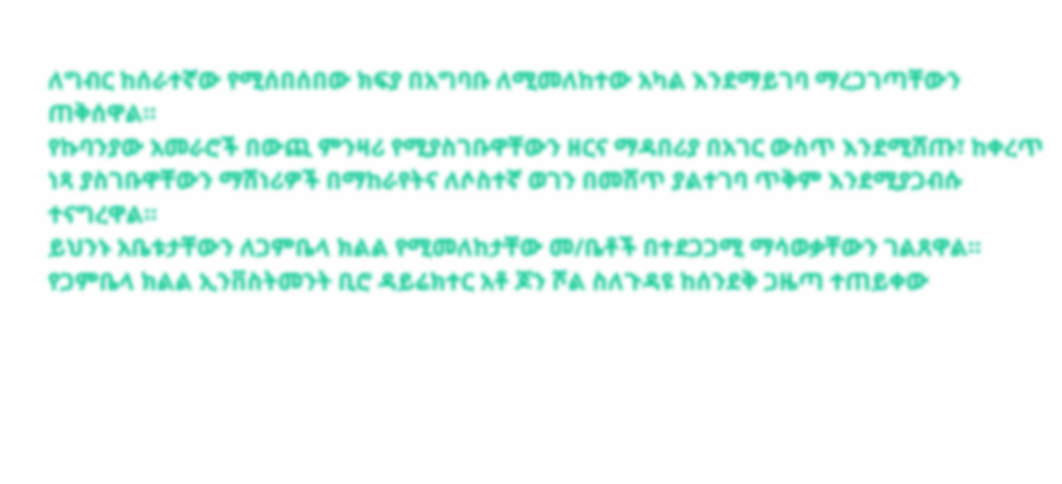ለግብር ከሰራተኛው የሚሰበሰበው ክፍያ በአግባቡ ለሚመለከተው አካል እንደማይገባ ማረጋገጣቸውን ጠቅሰዋል።
የኩባንያው አመራሮች በውጪ ምንዛሪ የሚያስገቡዋቸውን ዘርና ማዳበሪያ በአገር ውስጥ እንደሚሸጡ፣ ከቀረጥ ነጻ ያስገቡዋቸውን ማሽነሪዎች በማከራየትና ለሶስተኛ ወገን በመሸጥ ያልተገባ ጥቅም እንደሚያጋብሱ ተናግረዋል።
ይህንኑ አቤቱታቸውን ለጋምቤላ ክልል የሚመለከታቸው መ/ቤቶች በተደጋጋሚ ማሳወቃቸውን ገልጸዋል።
የጋምቤላ ክልል ኢንቨስትመንት ቢሮ ዳይሬክተር አቶ ጆን ሾል ስለጉዳዩ ከሰንደቅ ጋዜጣ ተጠይቀው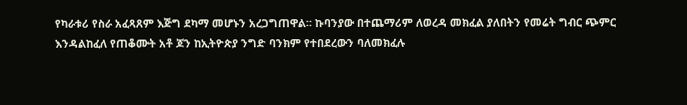የካራቱሪ የስራ አፈጻጸም እጅግ ደካማ መሆኑን አረጋግጠዋል። ኩባንያው በተጨማሪም ለወረዳ መክፈል ያለበትን የመሬት ግብር ጭምር እንዳልከፈለ የጠቆሙት አቶ ጆን ከኢትዮጵያ ንግድ ባንክም የተበደረውን ባለመክፈሉ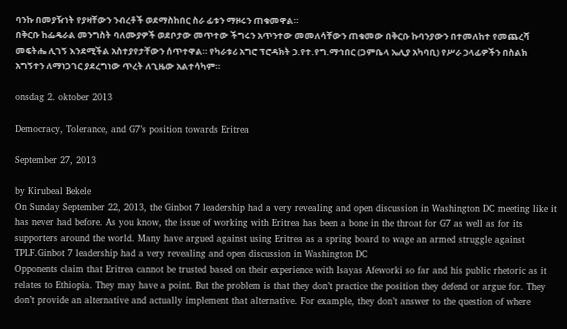ባንኩ በመያዥነት የያዛቸውን ንብረቶች ወደማስከበር ስራ ፊቱን ማዞሩን ጠቁመዋል።
በቅርቡ ከፌዴራል መንግስት ባለሙያዎች ወደቦታው መጥተው ችግሩን አጥንተው መመለሳቸውን ጠቁመው በቅርቡ ኩባንያውን በተመለከተ የመጨረሻ መፍትሔ ሊገኝ እንደሚችል አስተያየታቸውን ሰጥተዋል። የካራቱሪ አግሮ ፕሮዳክት ኃ.የተ.የግ.ማኅበር (ጋምቤላ ኤሊያ አካባቢ) የሥራ ኃላፊዎችን በስልክ አግኝተን ለማነጋገር ያደረግነው ጥረት ለጊዜው አልተሳካም።

onsdag 2. oktober 2013

Democracy, Tolerance, and G7’s position towards Eritrea

September 27, 2013

by Kirubeal Bekele
On Sunday September 22, 2013, the Ginbot 7 leadership had a very revealing and open discussion in Washington DC meeting like it has never had before. As you know, the issue of working with Eritrea has been a bone in the throat for G7 as well as for its supporters around the world. Many have argued against using Eritrea as a spring board to wage an armed struggle against TPLF.Ginbot 7 leadership had a very revealing and open discussion in Washington DC
Opponents claim that Eritrea cannot be trusted based on their experience with Isayas Afeworki so far and his public rhetoric as it relates to Ethiopia. They may have a point. But the problem is that they don’t practice the position they defend or argue for. They don’t provide an alternative and actually implement that alternative. For example, they don’t answer to the question of where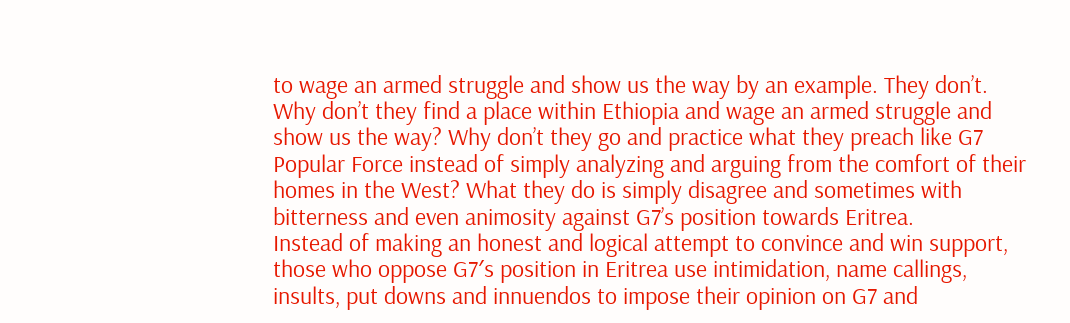to wage an armed struggle and show us the way by an example. They don’t. Why don’t they find a place within Ethiopia and wage an armed struggle and show us the way? Why don’t they go and practice what they preach like G7 Popular Force instead of simply analyzing and arguing from the comfort of their homes in the West? What they do is simply disagree and sometimes with bitterness and even animosity against G7’s position towards Eritrea.
Instead of making an honest and logical attempt to convince and win support, those who oppose G7′s position in Eritrea use intimidation, name callings, insults, put downs and innuendos to impose their opinion on G7 and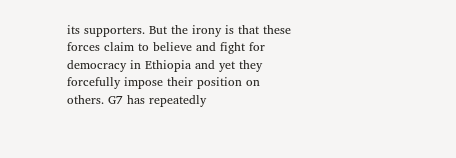its supporters. But the irony is that these forces claim to believe and fight for democracy in Ethiopia and yet they forcefully impose their position on others. G7 has repeatedly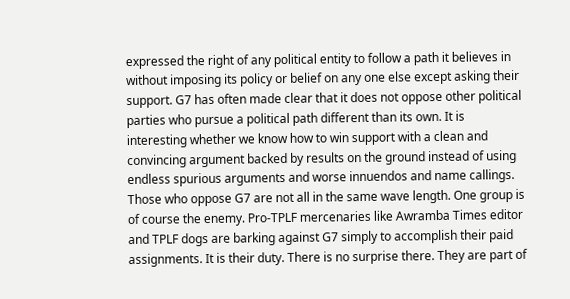expressed the right of any political entity to follow a path it believes in without imposing its policy or belief on any one else except asking their support. G7 has often made clear that it does not oppose other political parties who pursue a political path different than its own. It is interesting whether we know how to win support with a clean and convincing argument backed by results on the ground instead of using endless spurious arguments and worse innuendos and name callings.
Those who oppose G7 are not all in the same wave length. One group is of course the enemy. Pro-TPLF mercenaries like Awramba Times editor and TPLF dogs are barking against G7 simply to accomplish their paid assignments. It is their duty. There is no surprise there. They are part of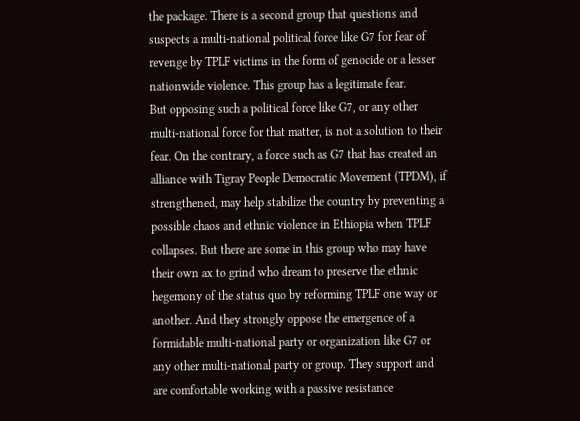the package. There is a second group that questions and suspects a multi-national political force like G7 for fear of revenge by TPLF victims in the form of genocide or a lesser nationwide violence. This group has a legitimate fear.
But opposing such a political force like G7, or any other multi-national force for that matter, is not a solution to their fear. On the contrary, a force such as G7 that has created an alliance with Tigray People Democratic Movement (TPDM), if strengthened, may help stabilize the country by preventing a possible chaos and ethnic violence in Ethiopia when TPLF collapses. But there are some in this group who may have their own ax to grind who dream to preserve the ethnic hegemony of the status quo by reforming TPLF one way or another. And they strongly oppose the emergence of a formidable multi-national party or organization like G7 or any other multi-national party or group. They support and are comfortable working with a passive resistance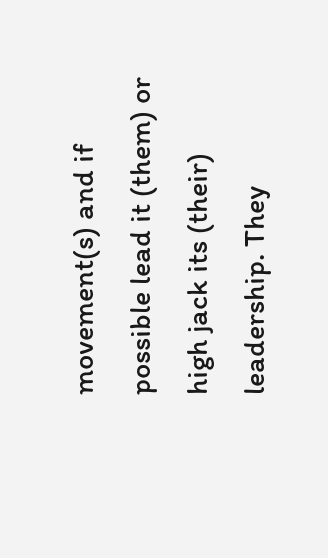movement(s) and if possible lead it (them) or high jack its (their) leadership. They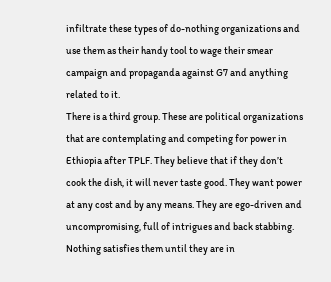infiltrate these types of do-nothing organizations and use them as their handy tool to wage their smear campaign and propaganda against G7 and anything related to it.
There is a third group. These are political organizations that are contemplating and competing for power in Ethiopia after TPLF. They believe that if they don’t cook the dish, it will never taste good. They want power at any cost and by any means. They are ego-driven and uncompromising, full of intrigues and back stabbing. Nothing satisfies them until they are in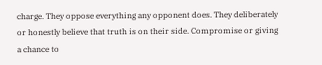charge. They oppose everything any opponent does. They deliberately or honestly believe that truth is on their side. Compromise or giving a chance to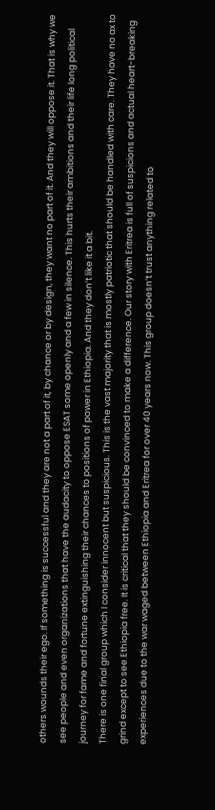others wounds their ego. If something is successful and they are not a part of it, by chance or by design, they want no part of it. And they will oppose it. That is why we see people and even organizations that have the audacity to oppose ESAT some openly and a few in silence. This hurts their ambitions and their life long political journey for fame and fortune extinguishing their chances to positions of power in Ethiopia. And they don’t like it a bit.
There is one final group which I consider innocent but suspicious. This is the vast majority that is mostly patriotic that should be handled with care. They have no ax to grind except to see Ethiopia free. It is critical that they should be convinced to make a difference. Our story with Eritrea is full of suspicions and actual heart-breaking experiences due to the war waged between Ethiopia and Eritrea for over 40 years now. This group doesn’t trust anything related to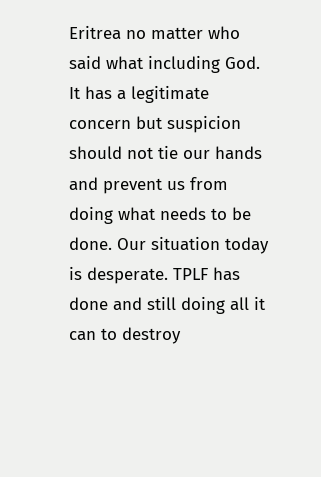Eritrea no matter who said what including God. It has a legitimate concern but suspicion should not tie our hands and prevent us from doing what needs to be done. Our situation today is desperate. TPLF has done and still doing all it can to destroy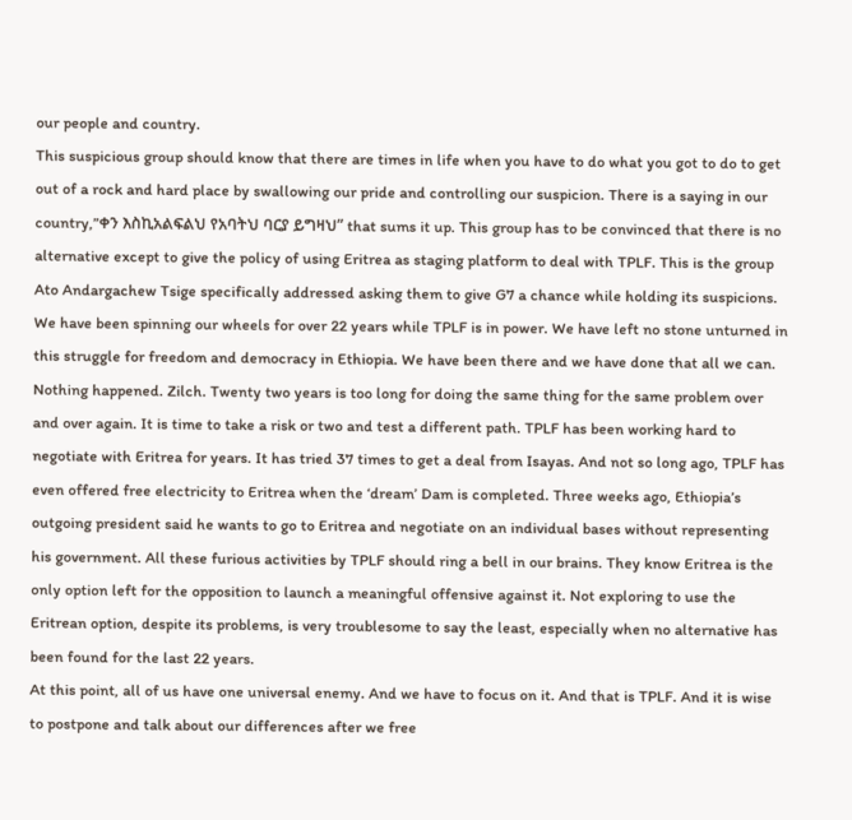our people and country.
This suspicious group should know that there are times in life when you have to do what you got to do to get out of a rock and hard place by swallowing our pride and controlling our suspicion. There is a saying in our country,”ቀን እስኪአልፍልህ የአባትህ ባርያ ይግዛህ” that sums it up. This group has to be convinced that there is no alternative except to give the policy of using Eritrea as staging platform to deal with TPLF. This is the group Ato Andargachew Tsige specifically addressed asking them to give G7 a chance while holding its suspicions.
We have been spinning our wheels for over 22 years while TPLF is in power. We have left no stone unturned in this struggle for freedom and democracy in Ethiopia. We have been there and we have done that all we can. Nothing happened. Zilch. Twenty two years is too long for doing the same thing for the same problem over and over again. It is time to take a risk or two and test a different path. TPLF has been working hard to negotiate with Eritrea for years. It has tried 37 times to get a deal from Isayas. And not so long ago, TPLF has even offered free electricity to Eritrea when the ‘dream’ Dam is completed. Three weeks ago, Ethiopia’s outgoing president said he wants to go to Eritrea and negotiate on an individual bases without representing his government. All these furious activities by TPLF should ring a bell in our brains. They know Eritrea is the only option left for the opposition to launch a meaningful offensive against it. Not exploring to use the Eritrean option, despite its problems, is very troublesome to say the least, especially when no alternative has been found for the last 22 years.
At this point, all of us have one universal enemy. And we have to focus on it. And that is TPLF. And it is wise to postpone and talk about our differences after we free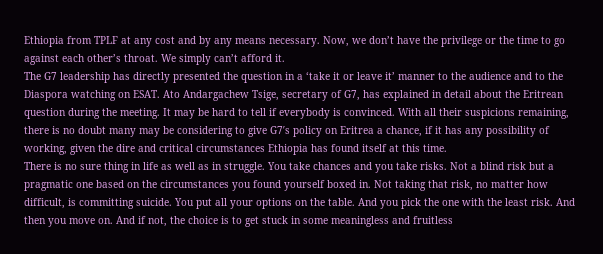Ethiopia from TPLF at any cost and by any means necessary. Now, we don’t have the privilege or the time to go against each other’s throat. We simply can’t afford it.
The G7 leadership has directly presented the question in a ‘take it or leave it’ manner to the audience and to the Diaspora watching on ESAT. Ato Andargachew Tsige, secretary of G7, has explained in detail about the Eritrean question during the meeting. It may be hard to tell if everybody is convinced. With all their suspicions remaining, there is no doubt many may be considering to give G7′s policy on Eritrea a chance, if it has any possibility of working, given the dire and critical circumstances Ethiopia has found itself at this time.
There is no sure thing in life as well as in struggle. You take chances and you take risks. Not a blind risk but a pragmatic one based on the circumstances you found yourself boxed in. Not taking that risk, no matter how difficult, is committing suicide. You put all your options on the table. And you pick the one with the least risk. And then you move on. And if not, the choice is to get stuck in some meaningless and fruitless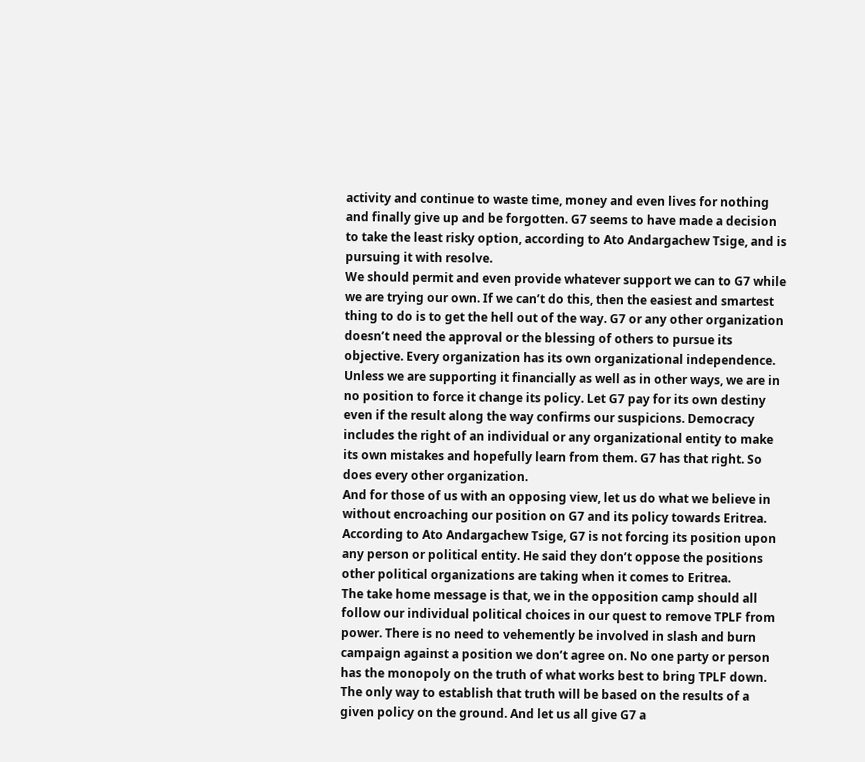activity and continue to waste time, money and even lives for nothing and finally give up and be forgotten. G7 seems to have made a decision to take the least risky option, according to Ato Andargachew Tsige, and is pursuing it with resolve.
We should permit and even provide whatever support we can to G7 while we are trying our own. If we can’t do this, then the easiest and smartest thing to do is to get the hell out of the way. G7 or any other organization doesn’t need the approval or the blessing of others to pursue its objective. Every organization has its own organizational independence. Unless we are supporting it financially as well as in other ways, we are in no position to force it change its policy. Let G7 pay for its own destiny even if the result along the way confirms our suspicions. Democracy includes the right of an individual or any organizational entity to make its own mistakes and hopefully learn from them. G7 has that right. So does every other organization.
And for those of us with an opposing view, let us do what we believe in without encroaching our position on G7 and its policy towards Eritrea. According to Ato Andargachew Tsige, G7 is not forcing its position upon any person or political entity. He said they don’t oppose the positions other political organizations are taking when it comes to Eritrea.
The take home message is that, we in the opposition camp should all follow our individual political choices in our quest to remove TPLF from power. There is no need to vehemently be involved in slash and burn campaign against a position we don’t agree on. No one party or person has the monopoly on the truth of what works best to bring TPLF down. The only way to establish that truth will be based on the results of a given policy on the ground. And let us all give G7 a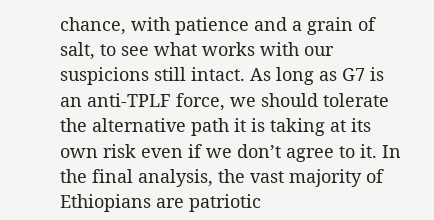chance, with patience and a grain of salt, to see what works with our suspicions still intact. As long as G7 is an anti-TPLF force, we should tolerate the alternative path it is taking at its own risk even if we don’t agree to it. In the final analysis, the vast majority of Ethiopians are patriotic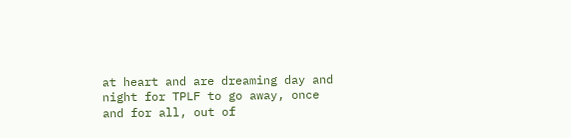at heart and are dreaming day and night for TPLF to go away, once and for all, out of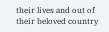their lives and out of their beloved country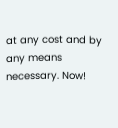at any cost and by any means necessary. Now!